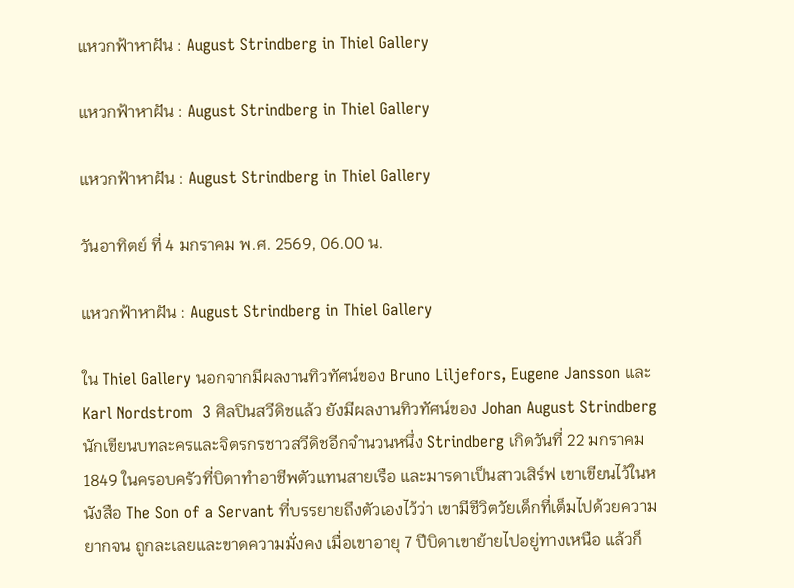แหวกฟ้าหาฝัน : August Strindberg in Thiel Gallery

แหวกฟ้าหาฝัน : August Strindberg in Thiel Gallery

แหวกฟ้าหาฝัน : August Strindberg in Thiel Gallery

วันอาทิตย์ ที่ 4 มกราคม พ.ศ. 2569, 06.00 น.

แหวกฟ้าหาฝัน : August Strindberg in Thiel Gallery

ใน Thiel Gallery นอกจากมีผลงานทิวทัศน์ของ Bruno Liljefors, Eugene Jansson และ Karl Nordstrom  3 ศิลปินสวีดิชแล้ว ยังมีผลงานทิวทัศน์ของ Johan August Strindberg นักเขียนบทละครและจิตรกรชาวสวีดิชอีกจำนวนหนึ่ง Strindberg เกิดวันที่ 22 มกราคม 1849 ในครอบครัวที่บิดาทำอาชีพตัวแทนสายเรือ และมารดาเป็นสาวเสิร์ฟ เขาเขียนไว้ในหนังสือ The Son of a Servant ที่บรรยายถึงตัวเองไว้ว่า เขามีชีวิตวัยเด็กที่เต็มไปด้วยความยากจน ถูกละเลยและขาดความมั่งคง เมื่อเขาอายุ 7 ปีบิดาเขาย้ายไปอยู่ทางเหนือ แล้วก็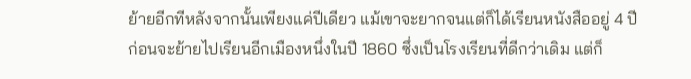ย้ายอีกทีหลังจากนั้นเพียงแค่ปีเดียว แม้เขาจะยากจนแต่ก็ได้เรียนหนังสืออยู่ 4 ปีก่อนจะย้ายไปเรียนอีกเมืองหนึ่งในปี 1860 ซึ่งเป็นโรงเรียนที่ดีกว่าเดิม แต่ก็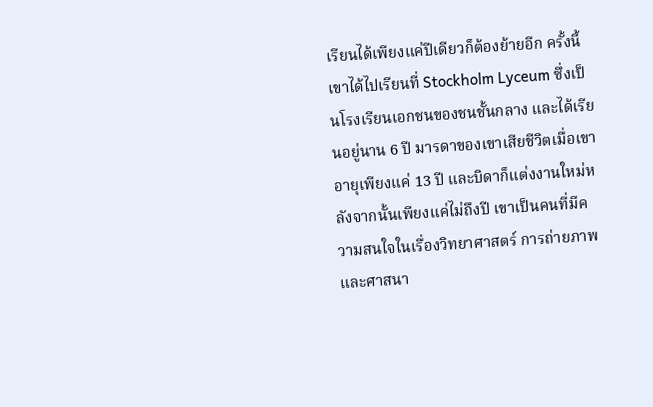เรียนได้เพียงแค่ปีเดียวก็ต้องย้ายอีก ครั้งนี้เขาได้ไปเรียนที่ Stockholm Lyceum ซึ่งเป็นโรงเรียนเอกชนของชนชั้นกลาง และได้เรียนอยู่นาน 6 ปี มารดาของเขาเสียชีวิตเมื่อเขาอายุเพียงแค่ 13 ปี และบิดาก็แต่งงานใหม่หลังจากนั้นเพียงแค่ไม่ถึงปี เขาเป็นคนที่มีความสนใจในเรื่องวิทยาศาสตร์ การถ่ายภาพ และศาสนา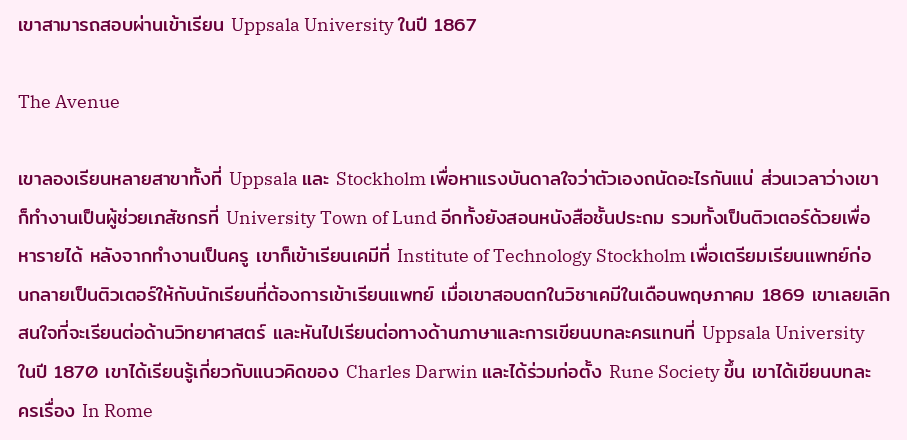เขาสามารถสอบผ่านเข้าเรียน Uppsala University ในปี 1867

The Avenue

เขาลองเรียนหลายสาขาทั้งที่ Uppsala และ Stockholm เพื่อหาแรงบันดาลใจว่าตัวเองถนัดอะไรกันแน่ ส่วนเวลาว่างเขาก็ทำงานเป็นผู้ช่วยเภสัชกรที่ University Town of Lund อีกทั้งยังสอนหนังสือชั้นประถม รวมทั้งเป็นติวเตอร์ด้วยเพื่อหารายได้ หลังจากทำงานเป็นครู เขาก็เข้าเรียนเคมีที่ Institute of Technology Stockholm เพื่อเตรียมเรียนแพทย์ก่อนกลายเป็นติวเตอร์ให้กับนักเรียนที่ต้องการเข้าเรียนแพทย์ เมื่อเขาสอบตกในวิชาเคมีในเดือนพฤษภาคม 1869 เขาเลยเลิกสนใจที่จะเรียนต่อด้านวิทยาศาสตร์ และหันไปเรียนต่อทางด้านภาษาและการเขียนบทละครแทนที่ Uppsala University ในปี 1870 เขาได้เรียนรู้เกี่ยวกับแนวคิดของ Charles Darwin และได้ร่วมก่อตั้ง Rune Society ขึ้น เขาได้เขียนบทละครเรื่อง In Rome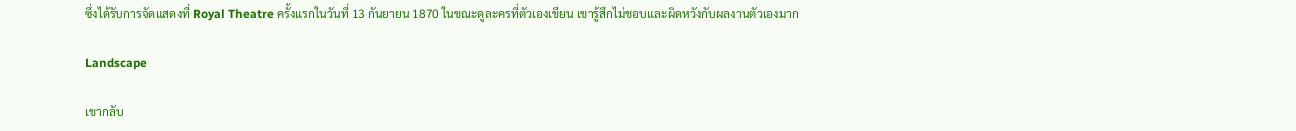ซึ่งได้รับการจัดแสดงที่ Royal Theatre ครั้งแรกในวันที่ 13 กันยายน 1870 ในขณะดูละครที่ตัวเองเขียน เขารู้สึกไม่ชอบและผิดหวังกับผลงานตัวเองมาก

Landscape

เขากลับ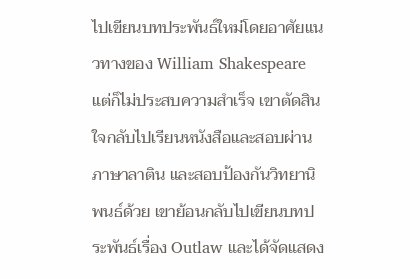ไปเขียนบทประพันธ์ใหม่โดยอาศัยแนวทางของ William Shakespeare แต่ก็ไม่ประสบความสำเร็จ เขาตัดสินใจกลับไปเรียนหนังสือและสอบผ่านภาษาลาติน และสอบป้องกันวิทยานิพนธ์ด้วย เขาย้อนกลับไปเขียนบทประพันธ์เรื่อง Outlaw และได้จัดแสดง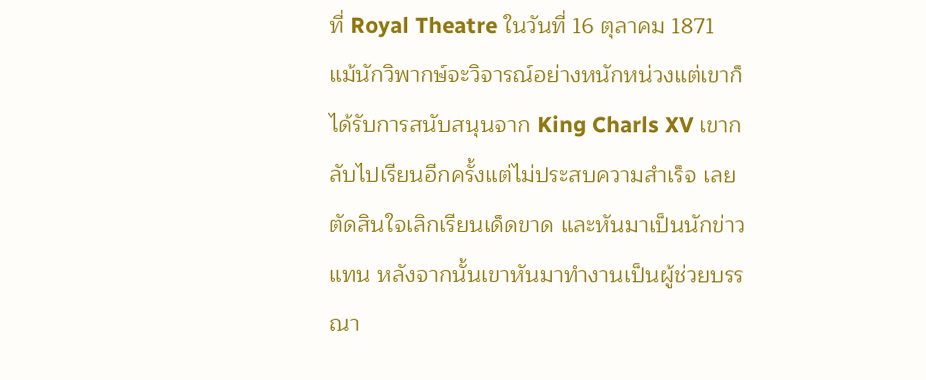ที่ Royal Theatre ในวันที่ 16 ตุลาคม 1871 แม้นักวิพากษ์จะวิจารณ์อย่างหนักหน่วงแต่เขาก็ได้รับการสนับสนุนจาก King Charls XV เขากลับไปเรียนอีกครั้งแต่ไม่ประสบความสำเร็จ เลยตัดสินใจเลิกเรียนเด็ดขาด และหันมาเป็นนักข่าวแทน หลังจากนั้นเขาหันมาทำงานเป็นผู้ช่วยบรรณา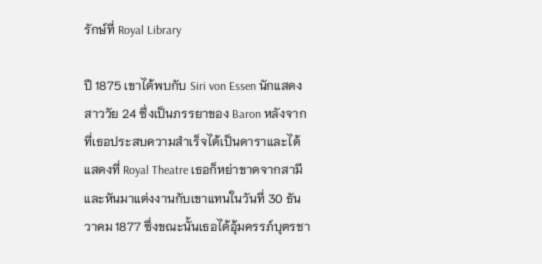รักษ์ที่ Royal Library

ปี 1875 เขาได้พบกับ Siri von Essen นักแสดงสาววัย 24 ซึ่งเป็นภรรยาของ Baron หลังจากที่เธอประสบความสำเร็จได้เป็นดาราและได้แสดงที่ Royal Theatre เธอก็หย่าขาดจากสามี และหันมาแต่งงานกับเขาแทนในวันที่ 30 ธันวาคม 1877 ซึ่งขณะนั้นเธอได้อุ้มครรภ์บุตรชา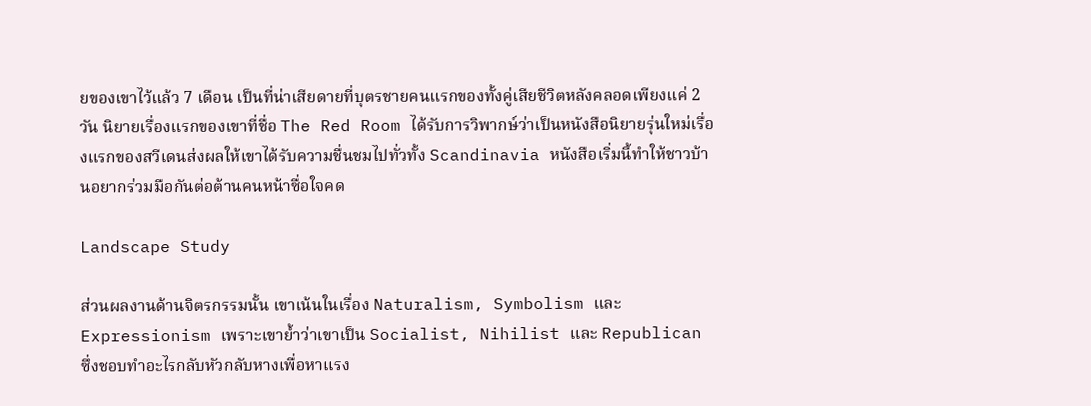ยของเขาไว้แล้ว 7 เดือน เป็นที่น่าเสียดายที่บุตรชายคนแรกของทั้งคู่เสียชีวิตหลังคลอดเพียงแค่ 2 วัน นิยายเรื่องแรกของเขาที่ชื่อ The Red Room ได้รับการวิพากษ์ว่าเป็นหนังสือนิยายรุ่นใหม่เรื่องแรกของสวีเดนส่งผลให้เขาได้รับความชื่นชมไปทั่วทั้ง Scandinavia หนังสือเริ่มนี้ทำให้ชาวบ้านอยากร่วมมือกันต่อต้านคนหน้าซื่อใจคด

Landscape Study

ส่วนผลงานด้านจิตรกรรมนั้น เขาเน้นในเรื่อง Naturalism, Symbolism และ Expressionism เพราะเขาย้ำว่าเขาเป็น Socialist, Nihilist และ Republican ซึ่งชอบทำอะไรกลับหัวกลับหางเพื่อหาแรง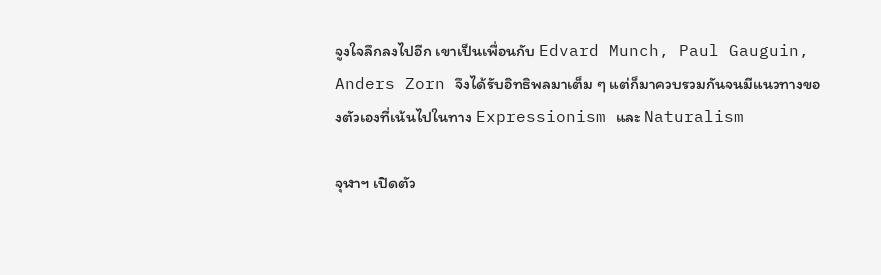จูงใจลึกลงไปอีก เขาเป็นเพื่อนกับ Edvard Munch, Paul Gauguin, Anders Zorn จึงได้รับอิทธิพลมาเต็ม ๆ แต่ก็มาควบรวมกันจนมีแนวทางของตัวเองที่เน้นไปในทาง Expressionism และ Naturalism

จุฬาฯ เปิดตัว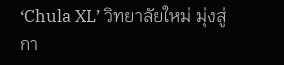‘Chula XL’ วิทยาลัยใหม่ มุ่งสู่กา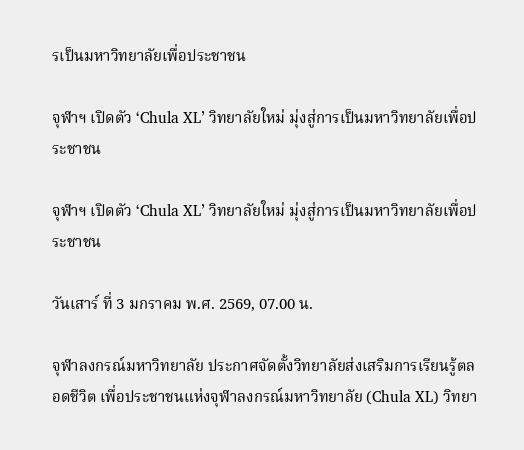รเป็นมหาวิทยาลัยเพื่อประชาชน

จุฬาฯ เปิดตัว ‘Chula XL’ วิทยาลัยใหม่ มุ่งสู่การเป็นมหาวิทยาลัยเพื่อประชาชน

จุฬาฯ เปิดตัว ‘Chula XL’ วิทยาลัยใหม่ มุ่งสู่การเป็นมหาวิทยาลัยเพื่อประชาชน

วันเสาร์ ที่ 3 มกราคม พ.ศ. 2569, 07.00 น.

จุฬาลงกรณ์มหาวิทยาลัย ประกาศจัดตั้งวิทยาลัยส่งเสริมการเรียนรู้ตลอดชีวิต เพื่อประชาชนแห่งจุฬาลงกรณ์มหาวิทยาลัย (Chula XL) วิทยา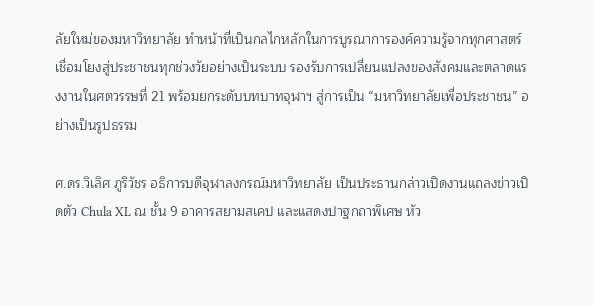ลัยใหม่ของมหาวิทยาลัย ทำหน้าที่เป็นกลไกหลักในการบูรณาการองค์ความรู้จากทุกศาสตร์ เชื่อมโยงสู่ประชาชนทุกช่วงวัยอย่างเป็นระบบ รองรับการเปลี่ยนแปลงของสังคมและตลาดแรงงานในศตวรรษที่ 21 พร้อมยกระดับบทบาทจุฬาฯ สู่การเป็น “มหาวิทยาลัยเพื่อประชาชน” อย่างเป็นรูปธรรม

ศ.ดร.วิเลิศ ภูริวัชร อธิการบดีจุฬาลงกรณ์มหาวิทยาลัย เป็นประธานกล่าวเปิดงานแถลงข่าวเปิดตัว Chula XL ณ ชั้น 9 อาคารสยามสเคป และแสดงปาฐกถาพิเศษ หัว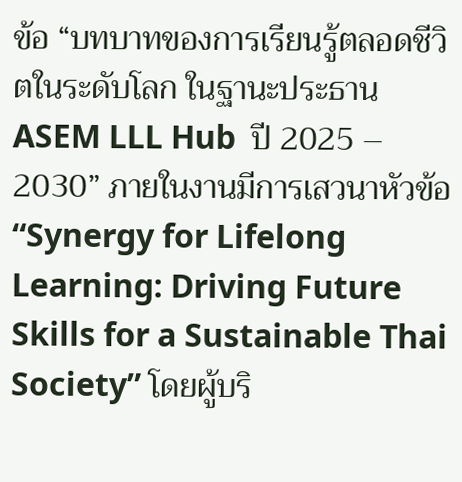ข้อ “บทบาทของการเรียนรู้ตลอดชีวิตในระดับโลก ในฐานะประธาน ASEM LLL Hub  ปี 2025 – 2030” ภายในงานมีการเสวนาหัวข้อ “Synergy for Lifelong Learning: Driving Future Skills for a Sustainable Thai Society” โดยผู้บริ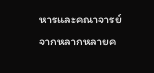หารและคณาจารย์จากหลากหลายค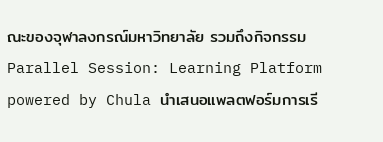ณะของจุฬาลงกรณ์มหาวิทยาลัย รวมถึงกิจกรรม Parallel Session: Learning Platform powered by Chula นำเสนอแพลตฟอร์มการเรี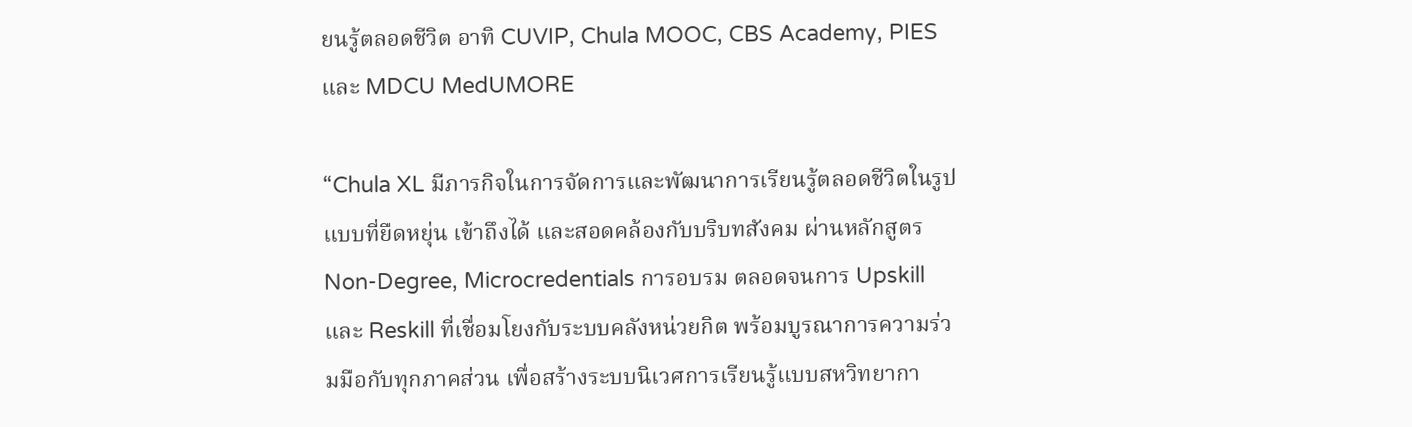ยนรู้ตลอดชีวิต อาทิ CUVIP, Chula MOOC, CBS Academy, PIES และ MDCU MedUMORE

“Chula XL มีภารกิจในการจัดการและพัฒนาการเรียนรู้ตลอดชีวิตในรูปแบบที่ยืดหยุ่น เข้าถึงได้ และสอดคล้องกับบริบทสังคม ผ่านหลักสูตร Non-Degree, Microcredentials การอบรม ตลอดจนการ Upskill และ Reskill ที่เชื่อมโยงกับระบบคลังหน่วยกิต พร้อมบูรณาการความร่วมมือกับทุกภาคส่วน เพื่อสร้างระบบนิเวศการเรียนรู้แบบสหวิทยากา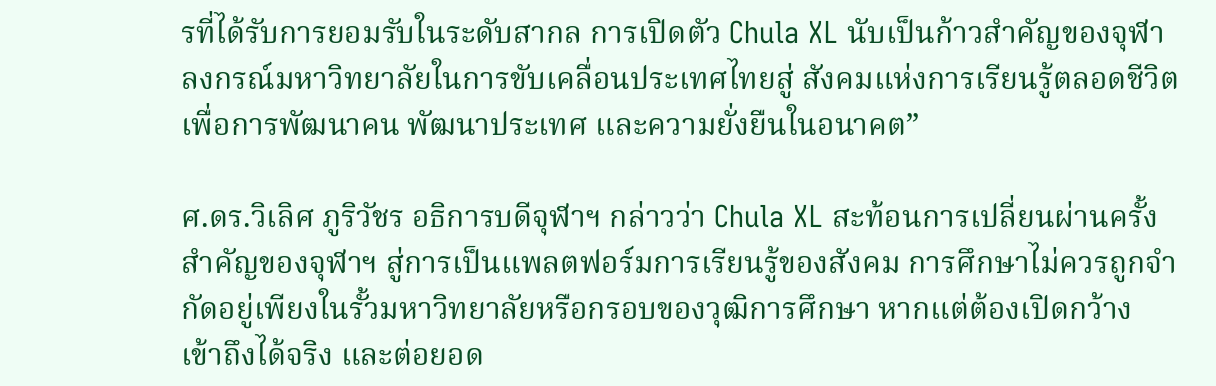รที่ได้รับการยอมรับในระดับสากล การเปิดตัว Chula XL นับเป็นก้าวสำคัญของจุฬาลงกรณ์มหาวิทยาลัยในการขับเคลื่อนประเทศไทยสู่ สังคมแห่งการเรียนรู้ตลอดชีวิต เพื่อการพัฒนาคน พัฒนาประเทศ และความยั่งยืนในอนาคต”

ศ.ดร.วิเลิศ ภูริวัชร อธิการบดีจุฬาฯ กล่าวว่า Chula XL สะท้อนการเปลี่ยนผ่านครั้งสำคัญของจุฬาฯ สู่การเป็นแพลตฟอร์มการเรียนรู้ของสังคม การศึกษาไม่ควรถูกจำกัดอยู่เพียงในรั้วมหาวิทยาลัยหรือกรอบของวุฒิการศึกษา หากแต่ต้องเปิดกว้าง เข้าถึงได้จริง และต่อยอด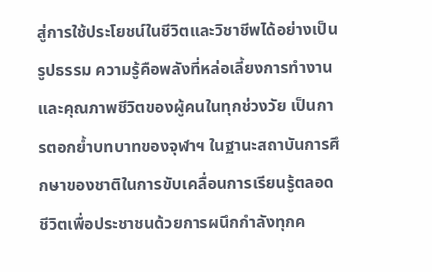สู่การใช้ประโยชน์ในชีวิตและวิชาชีพได้อย่างเป็นรูปธรรม ความรู้คือพลังที่หล่อเลี้ยงการทำงานและคุณภาพชีวิตของผู้คนในทุกช่วงวัย เป็นการตอกย้ำบทบาทของจุฬาฯ ในฐานะสถาบันการศึกษาของชาติในการขับเคลื่อนการเรียนรู้ตลอดชีวิตเพื่อประชาชนด้วยการผนึกกำลังทุกค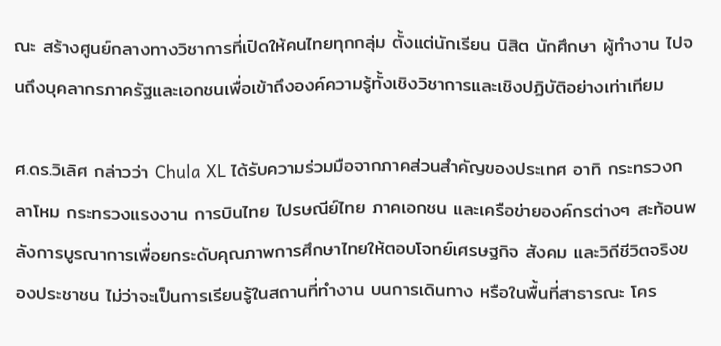ณะ สร้างศูนย์กลางทางวิชาการที่เปิดให้คนไทยทุกกลุ่ม ตั้งแต่นักเรียน นิสิต นักศึกษา ผู้ทำงาน ไปจนถึงบุคลากรภาครัฐและเอกชนเพื่อเข้าถึงองค์ความรู้ทั้งเชิงวิชาการและเชิงปฏิบัติอย่างเท่าเทียม

ศ.ดร.วิเลิศ กล่าวว่า Chula XL ได้รับความร่วมมือจากภาคส่วนสำคัญของประเทศ อาทิ กระทรวงกลาโหม กระทรวงแรงงาน การบินไทย ไปรษณีย์ไทย ภาคเอกชน และเครือข่ายองค์กรต่างๆ สะท้อนพลังการบูรณาการเพื่อยกระดับคุณภาพการศึกษาไทยให้ตอบโจทย์เศรษฐกิจ สังคม และวิถีชีวิตจริงของประชาชน ไม่ว่าจะเป็นการเรียนรู้ในสถานที่ทำงาน บนการเดินทาง หรือในพื้นที่สาธารณะ โคร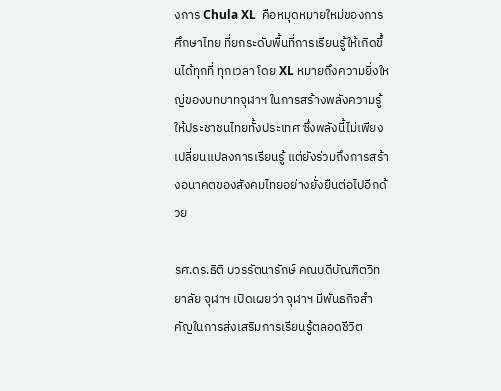งการ Chula XL  คือหมุดหมายใหม่ของการศึกษาไทย ที่ยกระดับพื้นที่การเรียนรู้ให้เกิดขึ้นได้ทุกที่ ทุกเวลา โดย XL หมายถึงความยิ่งใหญ่ของบทบาทจุฬาฯ ในการสร้างพลังความรู้ให้ประชาชนไทยทั้งประเทศ ซึ่งพลังนี้ไม่เพียงเปลี่ยนแปลงการเรียนรู้ แต่ยังร่วมถึงการสร้างอนาคตของสังคมไทยอย่างยั่งยืนต่อไปอีกด้วย

รศ.ดร.ธิติ บวรรัตนารักษ์ คณบดีบัณฑิตวิทยาลัย จุฬาฯ เปิดเผยว่า จุฬาฯ มีพันธกิจสำคัญในการส่งเสริมการเรียนรู้ตลอดชีวิต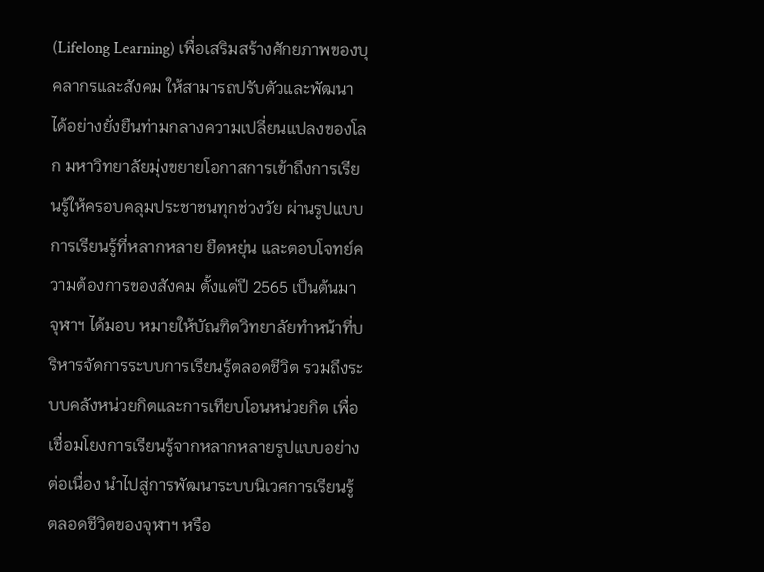(Lifelong Learning) เพื่อเสริมสร้างศักยภาพของบุคลากรและสังคม ให้สามารถปรับตัวและพัฒนาได้อย่างยั่งยืนท่ามกลางความเปลี่ยนแปลงของโลก มหาวิทยาลัยมุ่งขยายโอกาสการเข้าถึงการเรียนรู้ให้ครอบคลุมประชาชนทุกช่วงวัย ผ่านรูปแบบการเรียนรู้ที่หลากหลาย ยืดหยุ่น และตอบโจทย์ความต้องการของสังคม ตั้งแต่ปี 2565 เป็นต้นมา จุฬาฯ ได้มอบ หมายให้บัณฑิตวิทยาลัยทำหน้าที่บริหารจัดการระบบการเรียนรู้ตลอดชีวิต รวมถึงระบบคลังหน่วยกิตและการเทียบโอนหน่วยกิต เพื่อเชื่อมโยงการเรียนรู้จากหลากหลายรูปแบบอย่างต่อเนื่อง นำไปสู่การพัฒนาระบบนิเวศการเรียนรู้ตลอดชีวิตของจุฬาฯ หรือ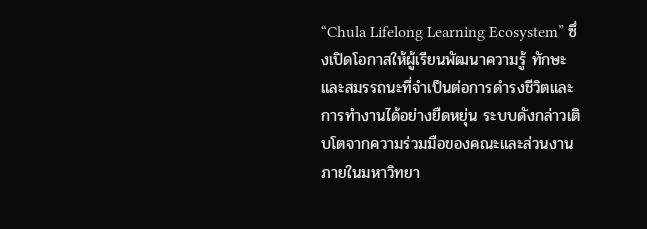“Chula Lifelong Learning Ecosystem” ซึ่งเปิดโอกาสให้ผู้เรียนพัฒนาความรู้ ทักษะ และสมรรถนะที่จำเป็นต่อการดำรงชีวิตและการทำงานได้อย่างยืดหยุ่น ระบบดังกล่าวเติบโตจากความร่วมมือของคณะและส่วนงานภายในมหาวิทยา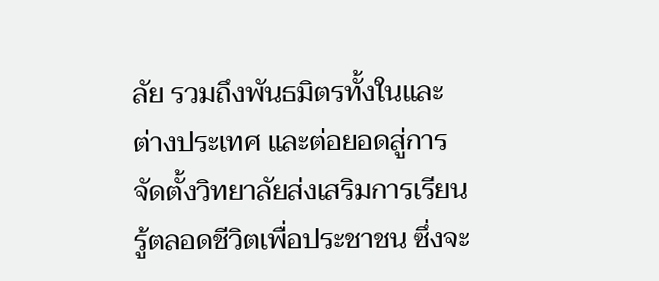ลัย รวมถึงพันธมิตรทั้งในและต่างประเทศ และต่อยอดสู่การจัดตั้งวิทยาลัยส่งเสริมการเรียนรู้ตลอดชีวิตเพื่อประชาชน ซึ่งจะ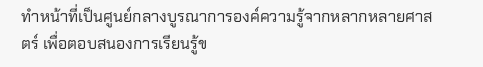ทำหน้าที่เป็นศูนย์กลางบูรณาการองค์ความรู้จากหลากหลายศาสตร์ เพื่อตอบสนองการเรียนรู้ข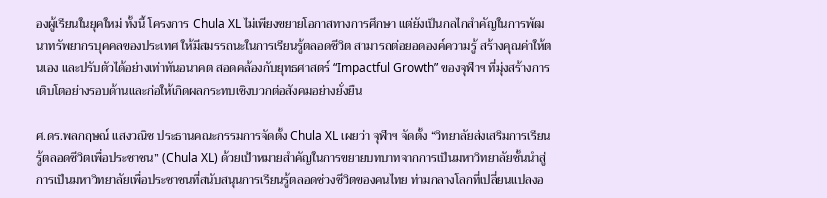องผู้เรียนในยุคใหม่ ทั้งนี้ โครงการ Chula XL ไม่เพียงขยายโอกาสทางการศึกษา แต่ยังเป็นกลไกสำคัญในการพัฒนาทรัพยากรบุคคลของประเทศ ให้มีสมรรถนะในการเรียนรู้ตลอดชีวิต สามารถต่อยอดองค์ความรู้ สร้างคุณค่าให้ตนเอง และปรับตัวได้อย่างเท่าทันอนาคต สอดคล้องกับยุทธศาสตร์ “Impactful Growth” ของจุฬาฯ ที่มุ่งสร้างการเติบโตอย่างรอบด้านและก่อให้เกิดผลกระทบเชิงบวกต่อสังคมอย่างยั่งยืน

ศ.ดร.พลกฤษณ์ แสงวณิช ประธานคณะกรรมการจัดตั้ง Chula XL เผยว่า จุฬาฯ จัดตั้ง “วิทยาลัยส่งเสริมการเรียนรู้ตลอดชีวิตเพื่อประชาชน” (Chula XL) ด้วยเป้าหมายสำคัญในการขยายบทบาทจากการเป็นมหาวิทยาลัยชั้นนำสู่การเป็นมหาวิทยาลัยเพื่อประชาชนที่สนับสนุนการเรียนรู้ตลอดช่วงชีวิตของคนไทย ท่ามกลางโลกที่เปลี่ยนแปลงอ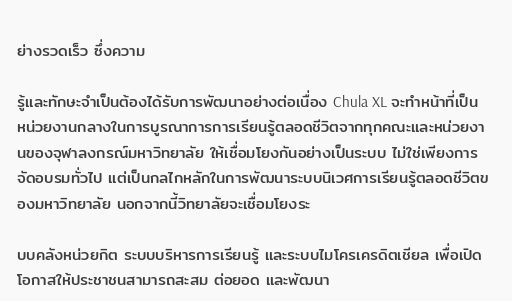ย่างรวดเร็ว ซึ่งความ

รู้และทักษะจำเป็นต้องได้รับการพัฒนาอย่างต่อเนื่อง Chula XL จะทำหน้าที่เป็นหน่วยงานกลางในการบูรณาการการเรียนรู้ตลอดชีวิตจากทุกคณะและหน่วยงานของจุฬาลงกรณ์มหาวิทยาลัย ให้เชื่อมโยงกันอย่างเป็นระบบ ไม่ใช่เพียงการจัดอบรมทั่วไป แต่เป็นกลไกหลักในการพัฒนาระบบนิเวศการเรียนรู้ตลอดชีวิตของมหาวิทยาลัย นอกจากนี้วิทยาลัยจะเชื่อมโยงระ

บบคลังหน่วยกิต ระบบบริหารการเรียนรู้ และระบบไมโครเครดิตเชียล เพื่อเปิดโอกาสให้ประชาชนสามารถสะสม ต่อยอด และพัฒนา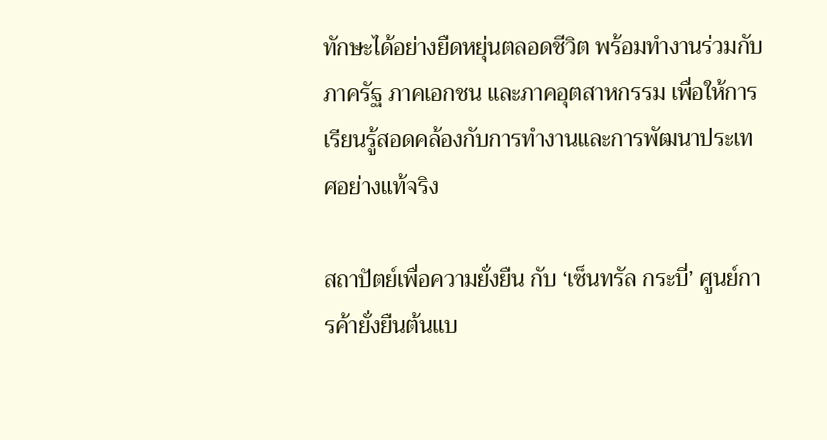ทักษะได้อย่างยืดหยุ่นตลอดชีวิต พร้อมทำงานร่วมกับภาครัฐ ภาคเอกชน และภาคอุตสาหกรรม เพื่อให้การเรียนรู้สอดคล้องกับการทำงานและการพัฒนาประเทศอย่างแท้จริง

สถาปัตย์เพื่อความยั่งยืน กับ ‘เซ็นทรัล กระบี่’ ศูนย์การค้ายั่งยืนต้นแบ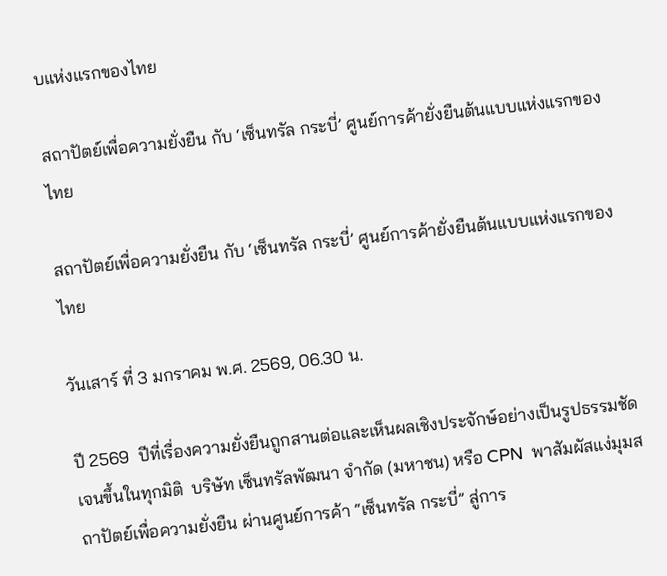บแห่งแรกของไทย

สถาปัตย์เพื่อความยั่งยืน กับ ‘เซ็นทรัล กระบี่’ ศูนย์การค้ายั่งยืนต้นแบบแห่งแรกของไทย

สถาปัตย์เพื่อความยั่งยืน กับ ‘เซ็นทรัล กระบี่’ ศูนย์การค้ายั่งยืนต้นแบบแห่งแรกของไทย

วันเสาร์ ที่ 3 มกราคม พ.ศ. 2569, 06.30 น.

ปี 2569  ปีที่เรื่องความยั่งยืนถูกสานต่อและเห็นผลเชิงประจักษ์อย่างเป็นรูปธรรมชัดเจนขึ้นในทุกมิติ  บริษัท เซ็นทรัลพัฒนา จำกัด (มหาชน) หรือ CPN  พาสัมผัสแง่มุมสถาปัตย์เพื่อความยั่งยืน ผ่านศูนย์การค้า “เซ็นทรัล กระบี่” สู่การ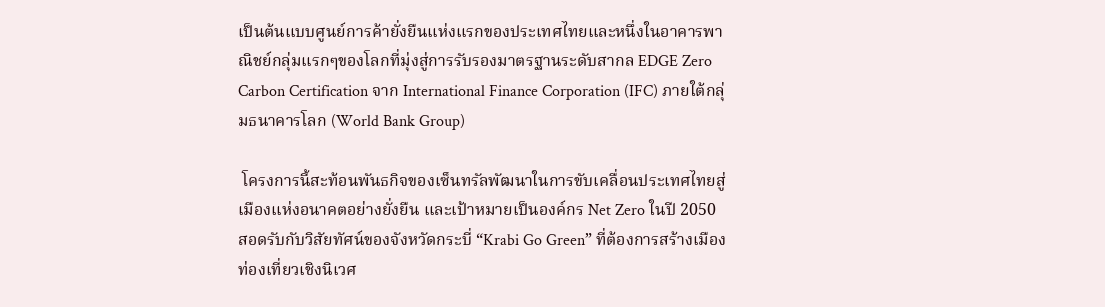เป็นต้นแบบศูนย์การค้ายั่งยืนแห่งแรกของประเทศไทยและหนึ่งในอาคารพาณิชย์กลุ่มแรกๆของโลกที่มุ่งสู่การรับรองมาตรฐานระดับสากล EDGE Zero Carbon Certification จาก International Finance Corporation (IFC) ภายใต้กลุ่มธนาคารโลก (World Bank Group)

 โครงการนี้สะท้อนพันธกิจของเซ็นทรัลพัฒนาในการขับเคลื่อนประเทศไทยสู่เมืองแห่งอนาคตอย่างยั่งยืน และเป้าหมายเป็นองค์กร Net Zero ในปี 2050  สอดรับกับวิสัยทัศน์ของจังหวัดกระบี่ “Krabi Go Green” ที่ต้องการสร้างเมืองท่องเที่ยวเชิงนิเวศ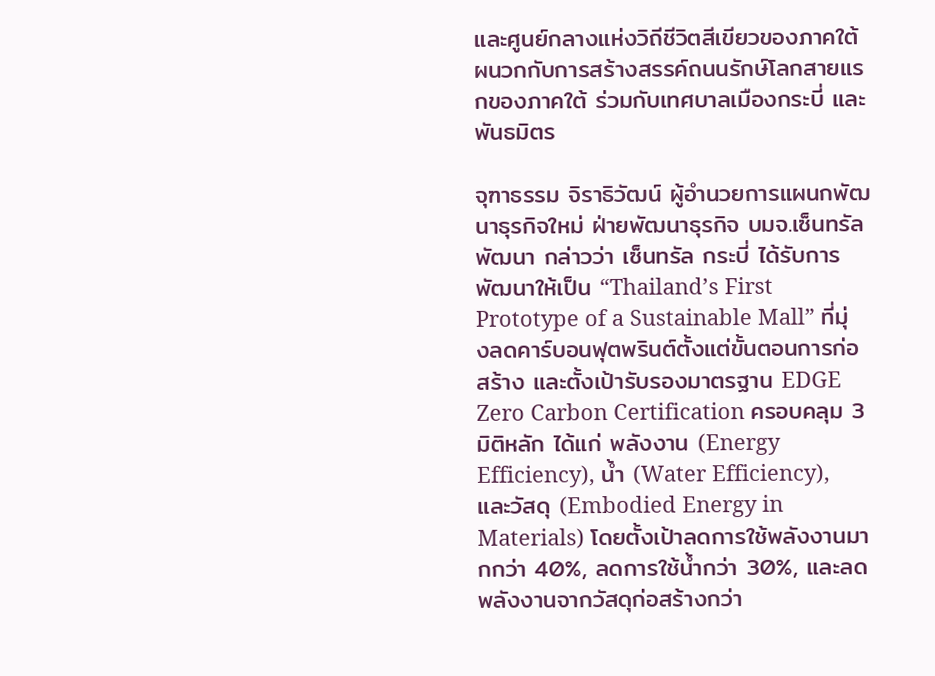และศูนย์กลางแห่งวิถีชีวิตสีเขียวของภาคใต้  ผนวกกับการสร้างสรรค์ถนนรักษ์โลกสายแรกของภาคใต้ ร่วมกับเทศบาลเมืองกระบี่ และ พันธมิตร

จุฑาธรรม จิราธิวัฒน์ ผู้อำนวยการแผนกพัฒนาธุรกิจใหม่ ฝ่ายพัฒนาธุรกิจ บมจ.เซ็นทรัลพัฒนา กล่าวว่า เซ็นทรัล กระบี่ ได้รับการพัฒนาให้เป็น “Thailand’s First Prototype of a Sustainable Mall” ที่มุ่งลดคาร์บอนฟุตพรินต์ตั้งแต่ขั้นตอนการก่อสร้าง และตั้งเป้ารับรองมาตรฐาน EDGE Zero Carbon Certification ครอบคลุม 3 มิติหลัก ได้แก่ พลังงาน (Energy Efficiency), น้ำ (Water Efficiency), และวัสดุ (Embodied Energy in Materials) โดยตั้งเป้าลดการใช้พลังงานมากกว่า 40%, ลดการใช้น้ำกว่า 30%, และลดพลังงานจากวัสดุก่อสร้างกว่า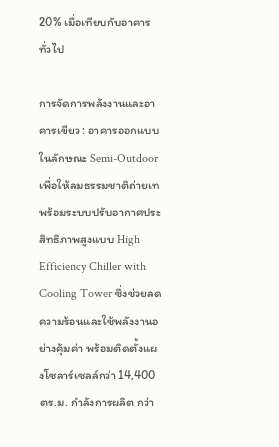20% เมื่อเทียบกับอาคารทั่วไป

การจัดการพลังงานและอาคารเขียว : อาคารออกแบบในลักษณะ Semi-Outdoor เพื่อให้ลมธรรมชาติถ่ายเท พร้อมระบบปรับอากาศประสิทธิภาพสูงแบบ High Efficiency Chiller with Cooling Tower ซึ่งช่วยลดความร้อนและใช้พลังงานอย่างคุ้มค่า พร้อมติดตั้งแผงโซลาร์เซลล์กว่า 14,400 ตร.ม. กำลังการผลิต กว่า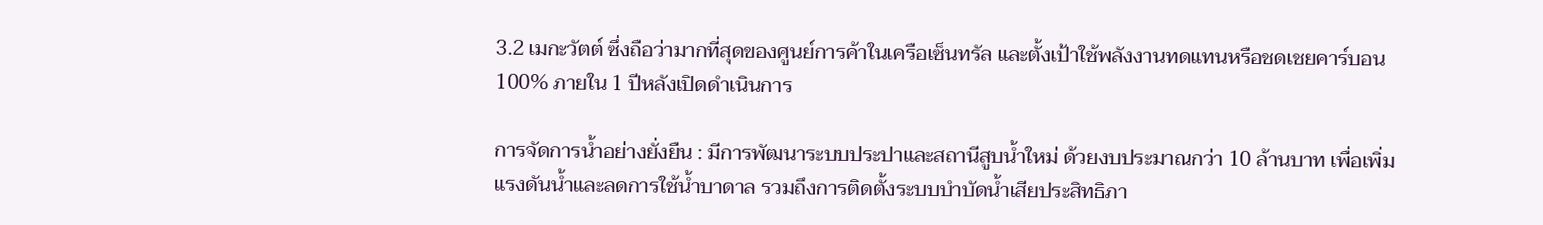3.2 เมกะวัตต์ ซึ่งถือว่ามากที่สุดของศูนย์การค้าในเครือเซ็นทรัล และตั้งเป้าใช้พลังงานทดแทนหรือชดเชยคาร์บอน 100% ภายใน 1 ปีหลังเปิดดำเนินการ

การจัดการน้ำอย่างยั่งยืน : มีการพัฒนาระบบประปาและสถานีสูบน้ำใหม่ ด้วยงบประมาณกว่า 10 ล้านบาท เพื่อเพิ่มแรงดันน้ำและลดการใช้น้ำบาดาล รวมถึงการติดตั้งระบบบำบัดน้ำเสียประสิทธิภา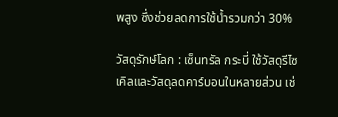พสูง ซึ่งช่วยลดการใช้น้ำรวมกว่า 30%

วัสดุรักษ์โลก : เซ็นทรัล กระบี่ ใช้วัสดุรีไซเคิลและวัสดุลดคาร์บอนในหลายส่วน เช่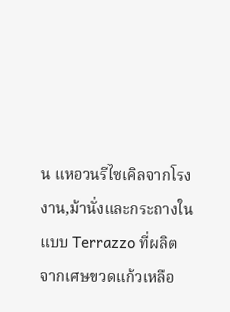น แหอวนรีไซเคิลจากโรงงาน,ม้านั่งและกระถางในแบบ Terrazzo ที่ผลิตจากเศษขวดแก้วเหลือ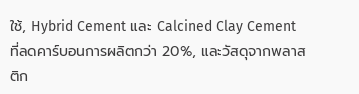ใช้, Hybrid Cement และ Calcined Clay Cement ที่ลดคาร์บอนการผลิตกว่า 20%, และวัสดุจากพลาสติก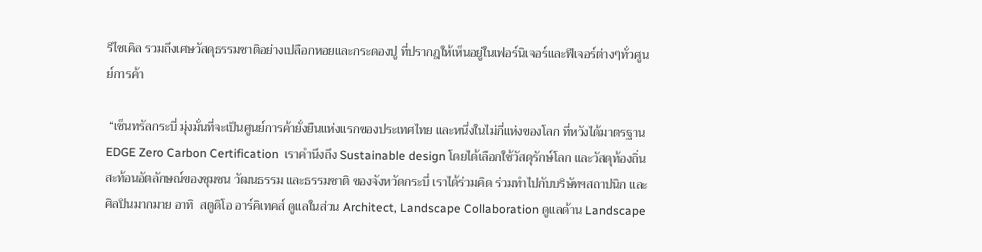รีไซเคิล รวมถึงเศษวัสดุธรรมชาติอย่างเปลือกหอยและกระดองปู ที่ปรากฎให้เห็นอยู่ในเฟอร์นิเจอร์และฟีเจอร์ต่างๆทั่วศูนย์การค้า

 “เซ็นทรัลกระบี่ มุ่งมั่นที่จะเป็นศูนย์การค้ายั่งยืนแห่งแรกของประเทศไทย และหนึ่งในไม่กี่แห่งของโลก ที่หวังได้มาตรฐาน EDGE Zero Carbon Certification  เราคำนึงถึง Sustainable design โดยได้เลือกใช้วัสดุรักษ์โลก และวัสดุท้องถิ่น  สะท้อนอัตลักษณ์ของชุมชน วัฒนธรรม และธรรมชาติ ของจังหวัดกระบี่ เราได้ร่วมคิด ร่วมทำไปกับบริษัทฯสถาปนิก และศิลปินมากมาย อาทิ  สตูดิโอ อาร์คิเทคส์ ดูแลในส่วน Architect, Landscape Collaboration ดูแลด้าน Landscape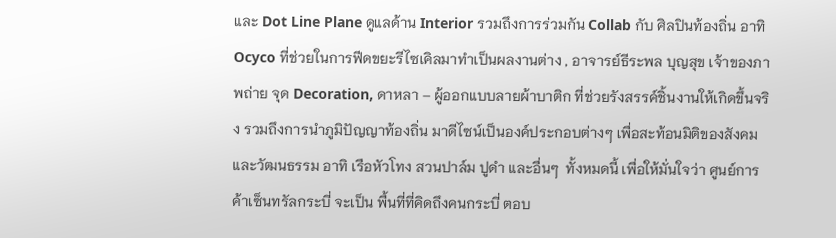และ Dot Line Plane ดูแลด้าน Interior รวมถึงการร่วมกัน Collab กับ ศิลปินท้องถิ่น อาทิ Ocyco ที่ช่วยในการฟีดขยะรีไซเคิลมาทำเป็นผลงานต่าง , อาจารย์ธีระพล บุญสุข เจ้าของภาพถ่าย จุด Decoration, ดาหลา – ผู้ออกแบบลายผ้าบาติก ที่ช่วยรังสรรค์ชิ้นงานให้เกิดขึ้นจริง รวมถึงการนำภูมิปัญญาท้องถิ่น มาดีไซน์เป็นองค์ประกอบต่างๆ เพื่อสะท้อนมิติของสังคมและวัฒนธรรม อาทิ เรือหัวโทง สวนปาล์ม ปูดำ และอื่นๆ  ทั้งหมดนี้ เพื่อให้มั่นใจว่า ศูนย์การค้าเซ็นทรัลกระบี่ จะเป็น พื้นที่ที่คิดถึงคนกระบี่ ตอบ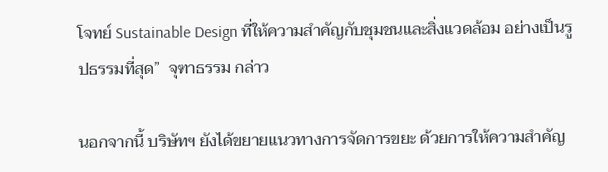โจทย์ Sustainable Design ที่ให้ความสำคัญกับชุมชนและสิ่งแวดล้อม อย่างเป็นรูปธรรมที่สุด”  จุฑาธรรม กล่าว

นอกจากนี้ บริษัทฯ ยังได้ขยายแนวทางการจัดการขยะ ด้วยการให้ความสำคัญ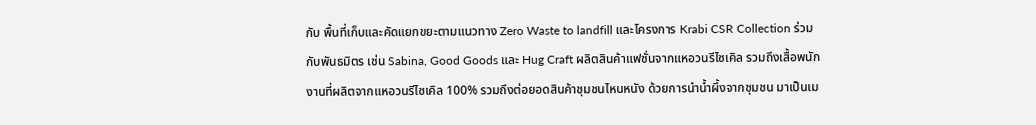กับ พื้นที่เก็บและคัดแยกขยะตามแนวทาง Zero Waste to landfill และโครงการ Krabi CSR Collection ร่วมกับพันธมิตร เช่น Sabina, Good Goods และ Hug Craft ผลิตสินค้าแฟชั่นจากแหอวนรีไซเคิล รวมถึงเสื้อพนักงานที่ผลิตจากแหอวนรีไซเคิล 100% รวมถึงต่อยอดสินค้าชุมชนไหนหนัง ด้วยการนำน้ำผึ้งจากชุมชน มาเป็นเม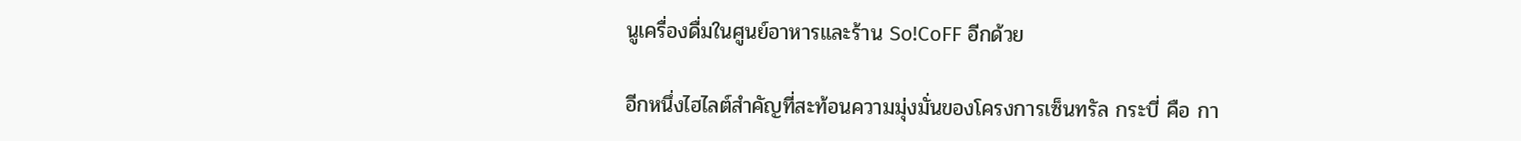นูเครื่องดื่มในศูนย์อาหารและร้าน So!CoFF อีกด้วย

อีกหนึ่งไฮไลต์สำคัญที่สะท้อนความมุ่งมั่นของโครงการเซ็นทรัล กระบี่ คือ กา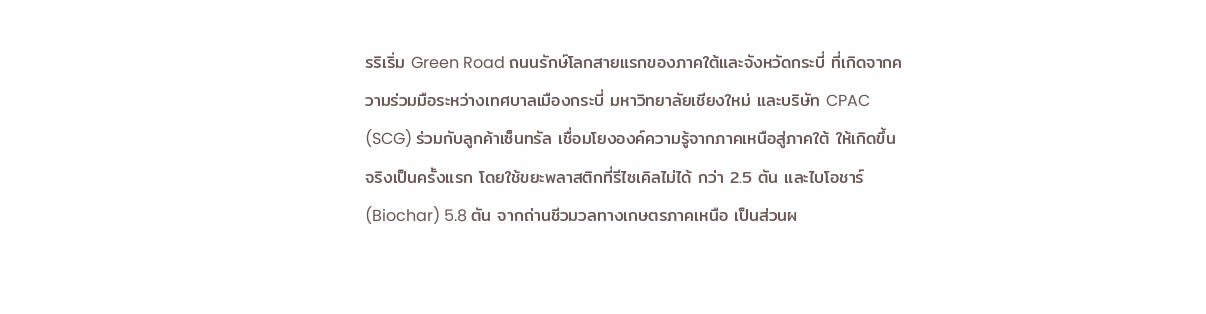รริเริ่ม Green Road ถนนรักษ์โลกสายแรกของภาคใต้และจังหวัดกระบี่ ที่เกิดจากความร่วมมือระหว่างเทศบาลเมืองกระบี่ มหาวิทยาลัยเชียงใหม่ และบริษัท CPAC (SCG) ร่วมกับลูกค้าเซ็นทรัล เชื่อมโยงองค์ความรู้จากภาคเหนือสู่ภาคใต้ ให้เกิดขึ้นจริงเป็นครั้งแรก โดยใช้ขยะพลาสติกที่รีไซเคิลไม่ได้ กว่า 2.5 ตัน และไบโอชาร์ (Biochar) 5.8 ตัน จากถ่านชีวมวลทางเกษตรภาคเหนือ เป็นส่วนผ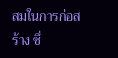สมในการก่อสร้าง ซึ่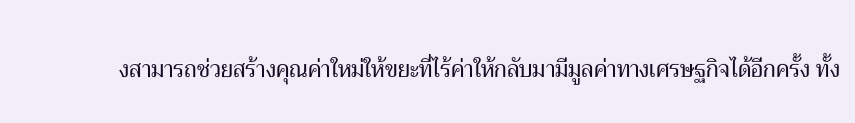งสามารถช่วยสร้างคุณค่าใหม่ให้ขยะที่ไร้ค่าให้กลับมามีมูลค่าทางเศรษฐกิจได้อีกครั้ง ทั้ง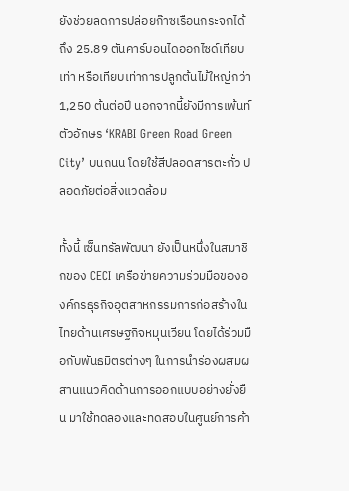ยังช่วยลดการปล่อยก๊าซเรือนกระจกได้ถึง 25.89 ตันคาร์บอนไดออกไซด์เทียบเท่า หรือเทียบเท่าการปลูกต้นไม้ใหญ่กว่า 1,250 ต้นต่อปี นอกจากนี้ยังมีการเพ้นท์ตัวอักษร ‘KRABI Green Road Green City’ บนถนน โดยใช้สีปลอดสารตะกั่ว ปลอดภัยต่อสิ่งแวดล้อม

ทั้งนี้ เซ็นทรัลพัฒนา ยังเป็นหนึ่งในสมาชิกของ CECI เครือข่ายความร่วมมือขององค์กรธุรกิจอุตสาหกรรมการก่อสร้างในไทยด้านเศรษฐกิจหมุนเวียน โดยได้ร่วมมือกับพันธมิตรต่างๆ ในการนำร่องผสมผสานแนวคิดด้านการออกแบบอย่างยั่งยืน มาใช้ทดลองและทดสอบในศูนย์การค้า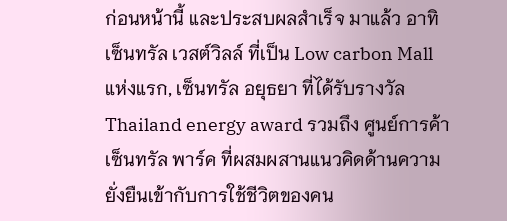ก่อนหน้านี้ และประสบผลสำเร็จ มาแล้ว อาทิ เซ็นทรัล เวสต์วิลล์ ที่เป็น Low carbon Mall แห่งแรก, เซ็นทรัล อยุธยา ที่ได้รับรางวัล Thailand energy award รวมถึง ศูนย์การค้าเซ็นทรัล พาร์ค ที่ผสมผสานแนวคิดด้านความยั่งยืนเข้ากับการใช้ชีวิตของคน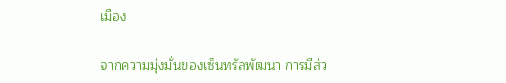เมือง

จากความมุ่งมั่นของเซ็นทรัลพัฒนา การมีส่ว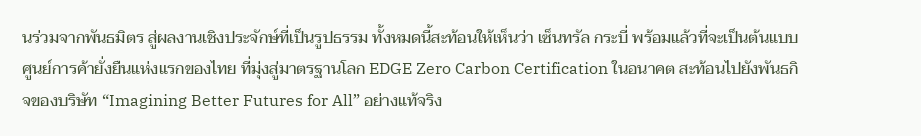นร่วมจากพันธมิตร สู่ผลงานเชิงประจักษ์ที่เป็นรูปธรรม ทั้งหมดนี้สะท้อนให้เห็นว่า เซ็นทรัล กระบี่ พร้อมแล้วที่จะเป็นต้นแบบศูนย์การค้ายั่งยืนแห่งแรกของไทย ที่มุ่งสู่มาตรฐานโลก EDGE Zero Carbon Certification ในอนาคต สะท้อนไปยังพันธกิจของบริษัท “Imagining Better Futures for All” อย่างแท้จริง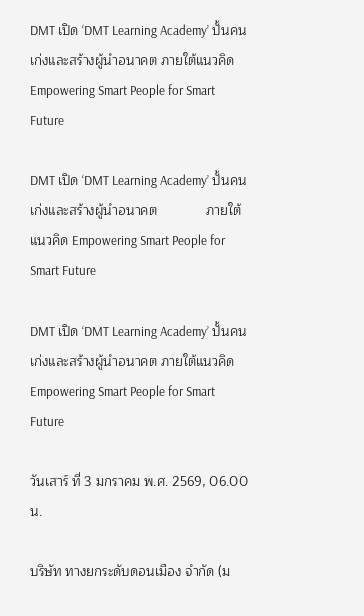DMT เปิด ‘DMT Learning Academy’ ปั้นคนเก่งและสร้างผู้นำอนาคต ภายใต้แนวคิด Empowering Smart People for Smart Future

DMT เปิด ‘DMT Learning Academy’ ปั้นคนเก่งและสร้างผู้นำอนาคต             ภายใต้แนวคิด Empowering Smart People for Smart Future

DMT เปิด ‘DMT Learning Academy’ ปั้นคนเก่งและสร้างผู้นำอนาคต ภายใต้แนวคิด Empowering Smart People for Smart Future

วันเสาร์ ที่ 3 มกราคม พ.ศ. 2569, 06.00 น.

บริษัท ทางยกระดับดอนเมือง จำกัด (ม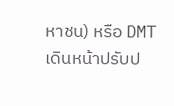หาชน) หรือ DMT เดินหน้าปรับป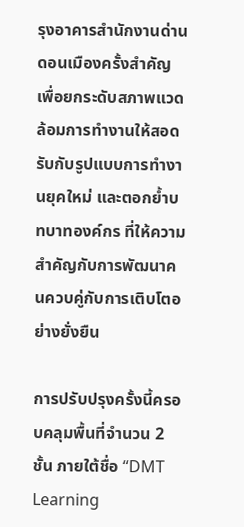รุงอาคารสำนักงานด่านดอนเมืองครั้งสำคัญ เพื่อยกระดับสภาพแวดล้อมการทำงานให้สอดรับกับรูปแบบการทำงานยุคใหม่ และตอกย้ำบทบาทองค์กร ที่ให้ความสำคัญกับการพัฒนาคนควบคู่กับการเติบโตอย่างยั่งยืน

การปรับปรุงครั้งนี้ครอบคลุมพื้นที่จำนวน 2 ชั้น ภายใต้ชื่อ “DMT Learning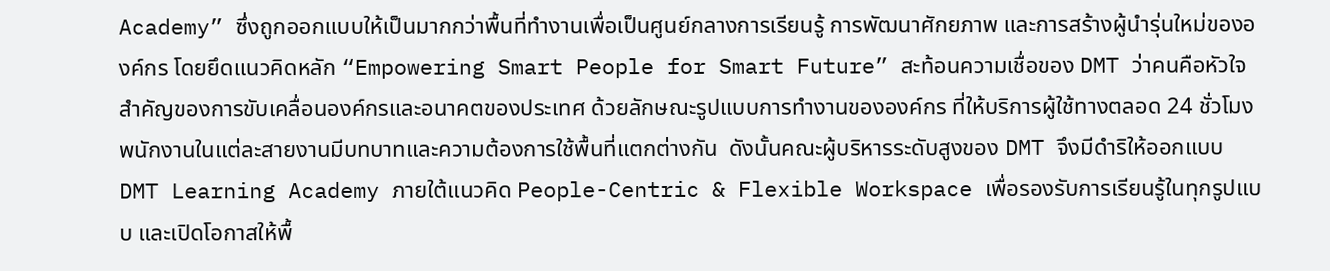Academy” ซึ่งถูกออกแบบให้เป็นมากกว่าพื้นที่ทำงานเพื่อเป็นศูนย์กลางการเรียนรู้ การพัฒนาศักยภาพ และการสร้างผู้นำรุ่นใหม่ขององค์กร โดยยึดแนวคิดหลัก “Empowering Smart People for Smart Future” สะท้อนความเชื่อของ DMT ว่าคนคือหัวใจสำคัญของการขับเคลื่อนองค์กรและอนาคตของประเทศ ด้วยลักษณะรูปแบบการทำงานขององค์กร ที่ให้บริการผู้ใช้ทางตลอด 24 ชั่วโมง พนักงานในแต่ละสายงานมีบทบาทและความต้องการใช้พื้นที่แตกต่างกัน  ดังนั้นคณะผู้บริหารระดับสูงของ DMT จึงมีดำริให้ออกแบบ DMT Learning Academy ภายใต้แนวคิด People-Centric & Flexible Workspace เพื่อรองรับการเรียนรู้ในทุกรูปแบบ และเปิดโอกาสให้พื้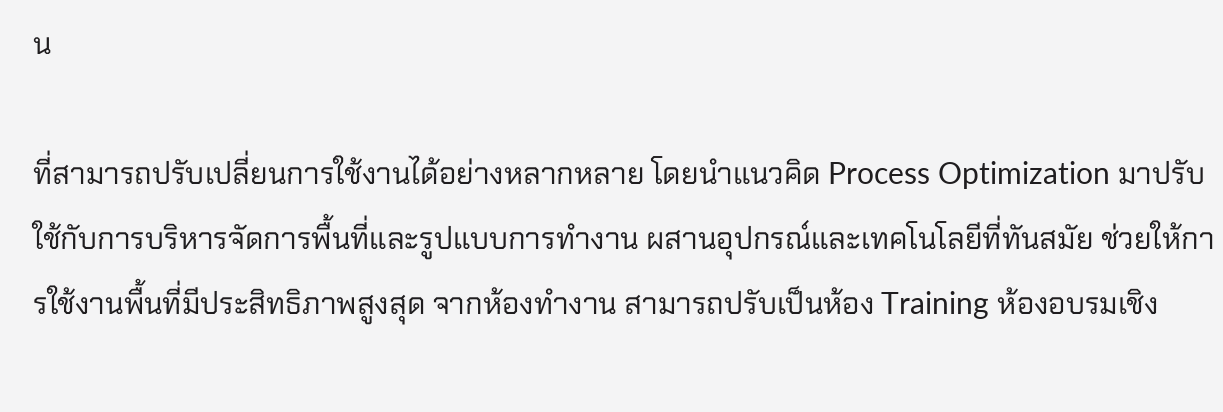น

ที่สามารถปรับเปลี่ยนการใช้งานได้อย่างหลากหลาย โดยนำแนวคิด Process Optimization มาปรับใช้กับการบริหารจัดการพื้นที่และรูปแบบการทำงาน ผสานอุปกรณ์และเทคโนโลยีที่ทันสมัย ช่วยให้การใช้งานพื้นที่มีประสิทธิภาพสูงสุด จากห้องทำงาน สามารถปรับเป็นห้อง Training ห้องอบรมเชิง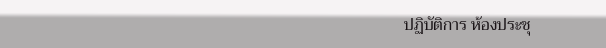ปฏิบัติการ ห้องประชุ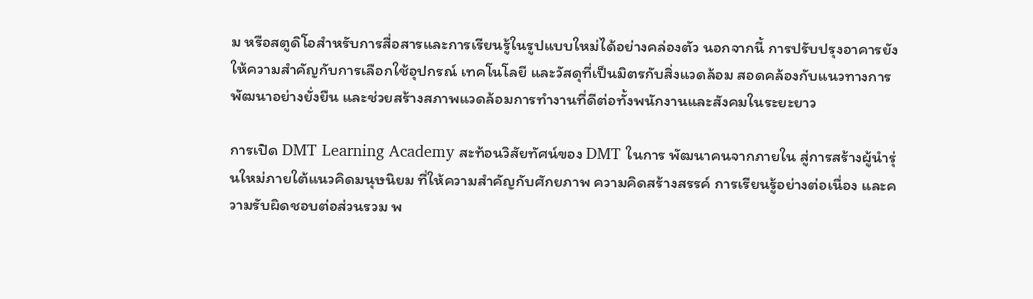ม หรือสตูดิโอสำหรับการสื่อสารและการเรียนรู้ในรูปแบบใหม่ได้อย่างคล่องตัว นอกจากนี้ การปรับปรุงอาคารยังให้ความสำคัญกับการเลือกใช้อุปกรณ์ เทคโนโลยี และวัสดุที่เป็นมิตรกับสิ่งแวดล้อม สอดคล้องกับแนวทางการพัฒนาอย่างยั่งยืน และช่วยสร้างสภาพแวดล้อมการทำงานที่ดีต่อทั้งพนักงานและสังคมในระยะยาว

การเปิด DMT Learning Academy สะท้อนวิสัยทัศน์ของ DMT ในการ พัฒนาคนจากภายใน สู่การสร้างผู้นำรุ่นใหม่ภายใต้แนวคิดมนุษนิยม ที่ให้ความสำคัญกับศักยภาพ ความคิดสร้างสรรค์ การเรียนรู้อย่างต่อเนื่อง และความรับผิดชอบต่อส่วนรวม พ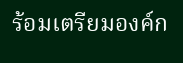ร้อมเตรียมองค์ก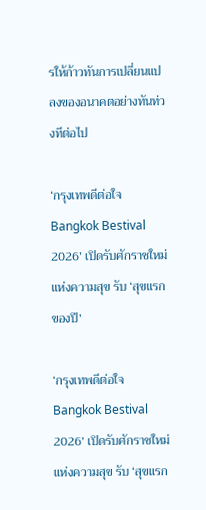รให้ก้าวทันการเปลี่ยนแปลงของอนาคตอย่างทันท่วงทีต่อไป

‘กรุงเทพดีต่อใจ Bangkok Bestival 2026’ เปิดรับศักราชใหม่แห่งความสุข รับ ‘สุขแรกของปี’

‘กรุงเทพดีต่อใจ Bangkok Bestival 2026’ เปิดรับศักราชใหม่แห่งความสุข รับ ‘สุขแรก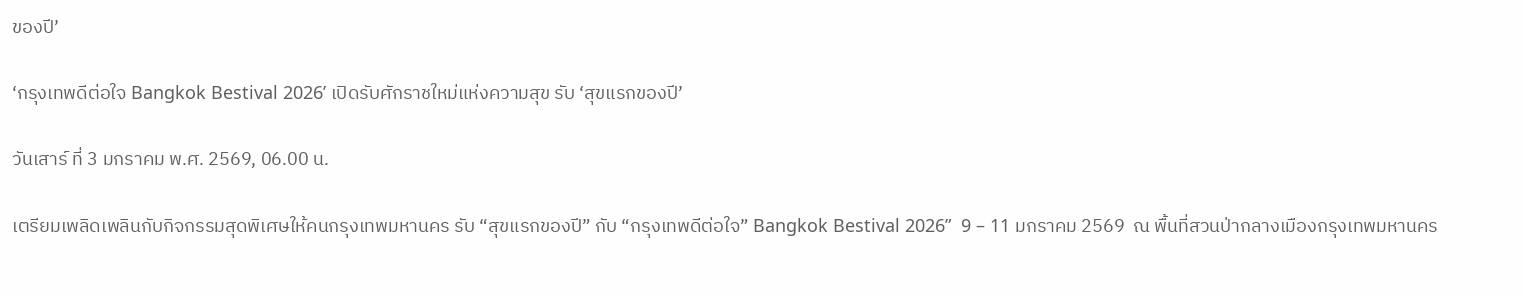ของปี’

‘กรุงเทพดีต่อใจ Bangkok Bestival 2026’ เปิดรับศักราชใหม่แห่งความสุข รับ ‘สุขแรกของปี’

วันเสาร์ ที่ 3 มกราคม พ.ศ. 2569, 06.00 น.

เตรียมเพลิดเพลินกับกิจกรรมสุดพิเศษให้คนกรุงเทพมหานคร รับ “สุขแรกของปี” กับ “กรุงเทพดีต่อใจ” Bangkok Bestival 2026”  9 – 11 มกราคม 2569  ณ พื้นที่สวนป่ากลางเมืองกรุงเทพมหานคร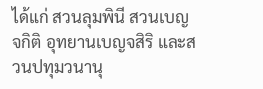ได้แก่ สวนลุมพินี สวนเบญจกิติ อุทยานเบญจสิริ และสวนปทุมวนานุ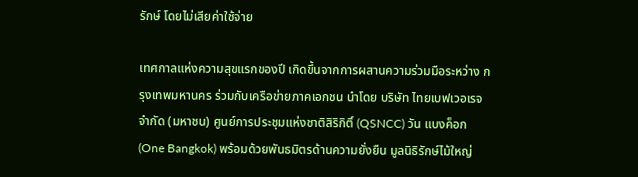รักษ์ โดยไม่เสียค่าใช้จ่าย

เทศกาลแห่งความสุขแรกของปี เกิดขึ้นจากการผสานความร่วมมือระหว่าง กรุงเทพมหานคร ร่วมกับเครือข่ายภาคเอกชน นำโดย บริษัท ไทยเบฟเวอเรจ จำกัด (มหาชน) ศูนย์การประชุมแห่งชาติสิริกิติ์ (QSNCC) วัน แบงค็อก (One Bangkok) พร้อมด้วยพันธมิตรด้านความยั่งยืน มูลนิธิรักษ์ไม้ใหญ่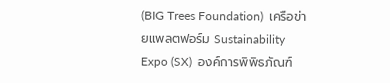(BIG Trees Foundation)  เครือข่ายแพลตฟอร์ม Sustainability Expo (SX)  องค์การพิพิธภัณฑ์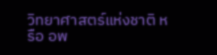วิทยาศาสตร์แห่งชาติ หรือ อพ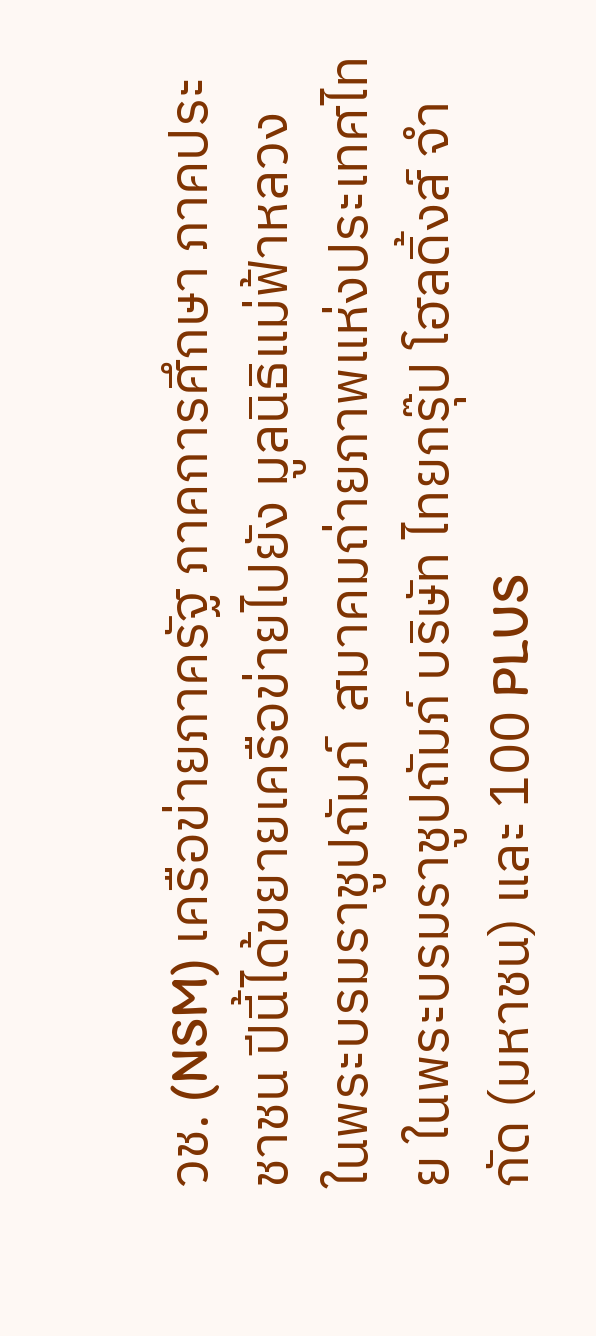วช. (NSM) เครือข่ายภาครัฐ ภาคการศึกษา ภาคประชาชน ปีนี้ได้ขยายเครือข่ายไปยัง มูลนิธิแม่ฟ้าหลวง ในพระบรมราชูปถัมภ์  สมาคมถ่ายภาพแห่งประเทศไทย ในพระบรมราชูปถัมภ์ บริษัท ไทยกรุ๊ป โฮลดิ้งส์ จำกัด (มหาชน) และ 100 PLUS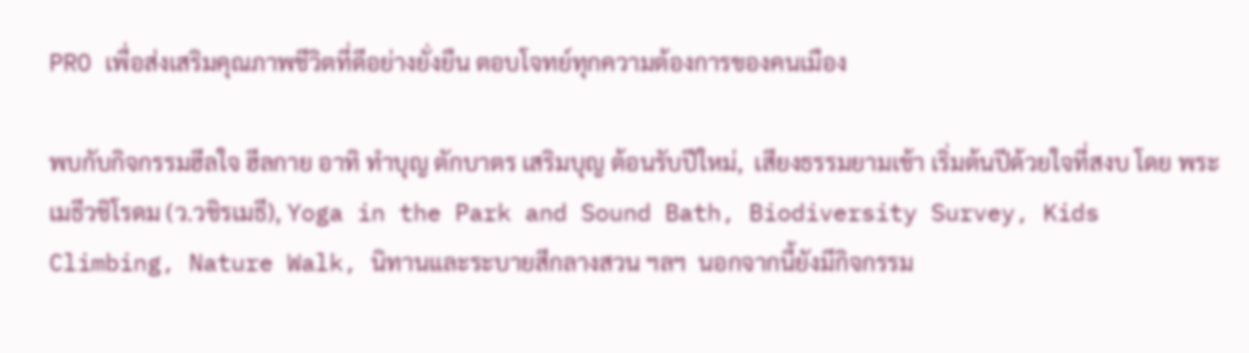PRO เพื่อส่งเสริมคุณภาพชีวิตที่ดีอย่างยั่งยืน ตอบโจทย์ทุกความต้องการของคนเมือง

พบกับกิจกรรมฮีลใจ ฮีลกาย อาทิ ทำบุญ ตักบาตร เสริมบุญ ต้อนรับปีใหม่,  เสียงธรรมยามเช้า เริ่มต้นปีด้วยใจที่สงบ โดย พระเมธีวชิโรดม (ว.วชิรเมธี), Yoga in the Park and Sound Bath, Biodiversity Survey, Kids Climbing, Nature Walk, นิทานและระบายสีกลางสวน ฯลฯ  นอกจากนี้ยังมีกิจกรรม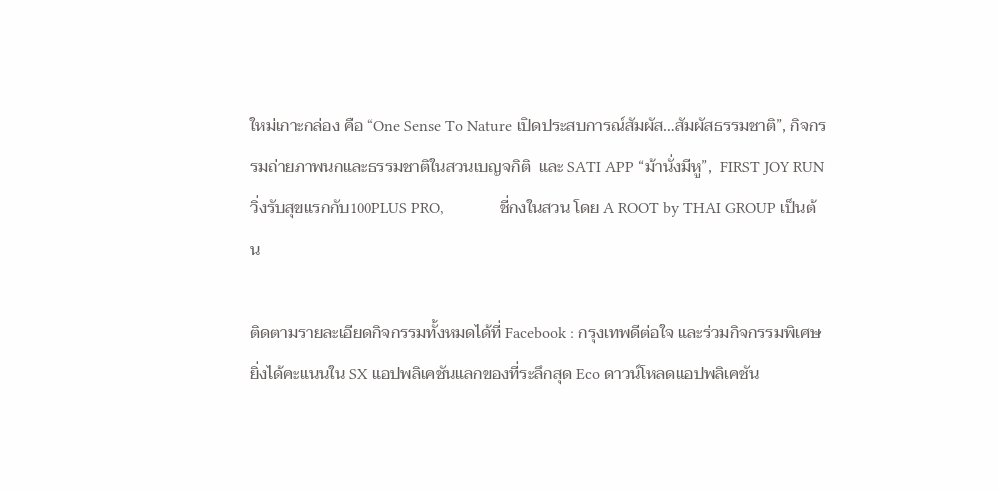ใหม่เกาะกล่อง คือ “One Sense To Nature เปิดประสบการณ์สัมผัส…สัมผัสธรรมชาติ”, กิจกรรมถ่ายภาพนกและธรรมชาติในสวนเบญจกิติ  และ SATI APP “ม้านั่งมีหู”,  FIRST JOY RUN วิ่งรับสุขแรกกับ100PLUS PRO,              ชี่กงในสวน โดย A ROOT by THAI GROUP เป็นต้น

ติดตามรายละเอียดกิจกรรมทั้งหมดได้ที่ Facebook : กรุงเทพดีต่อใจ และร่วมกิจกรรมพิเศษ ยิ่งได้คะแนนใน SX แอปพลิเคชันแลกของที่ระลึกสุด Eco ดาวน์โหลดแอปพลิเคชัน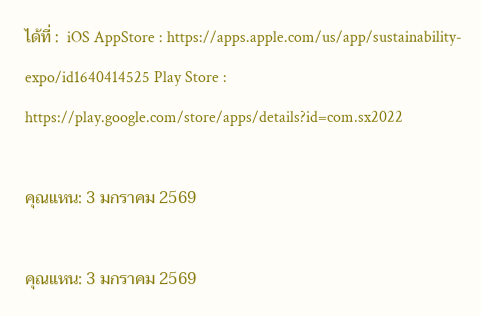ได้ที่ :  iOS AppStore : https://apps.apple.com/us/app/sustainability-expo/id1640414525 Play Store : https://play.google.com/store/apps/details?id=com.sx2022

คุณแหน: 3 มกราคม 2569

คุณแหน: 3 มกราคม 2569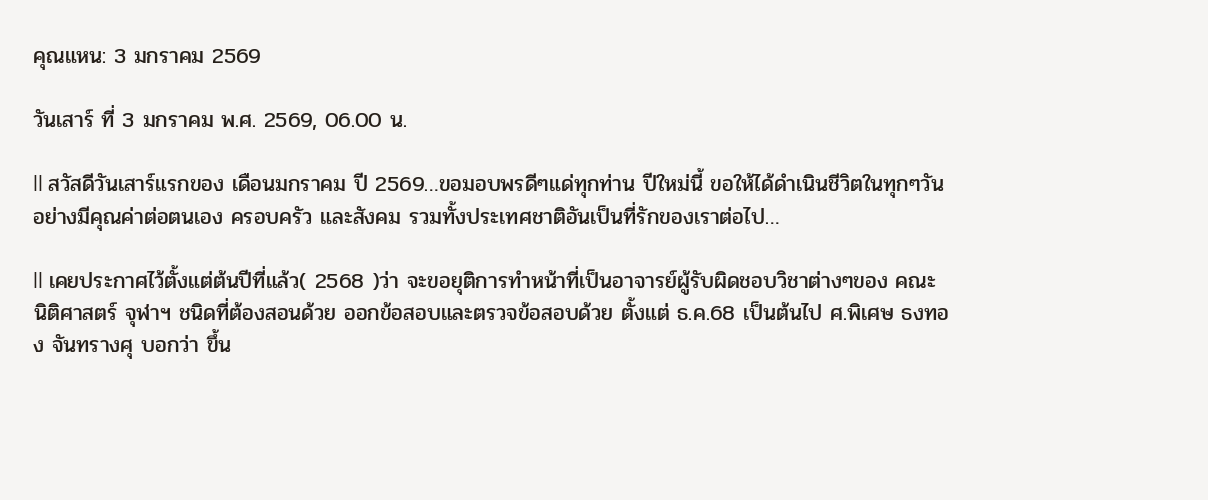คุณแหน: 3 มกราคม 2569

วันเสาร์ ที่ 3 มกราคม พ.ศ. 2569, 06.00 น.

ll สวัสดีวันเสาร์แรกของ เดือนมกราคม ปี 2569…ขอมอบพรดีๆแด่ทุกท่าน ปีใหม่นี้ ขอให้ได้ดำเนินชีวิตในทุกๆวันอย่างมีคุณค่าต่อตนเอง ครอบครัว และสังคม รวมทั้งประเทศชาติอันเป็นที่รักของเราต่อไป…

ll เคยประกาศไว้ตั้งแต่ต้นปีที่แล้ว( 2568 )ว่า จะขอยุติการทำหน้าที่เป็นอาจารย์ผู้รับผิดชอบวิชาต่างๆของ คณะนิติศาสตร์ จุฬาฯ ชนิดที่ต้องสอนด้วย ออกข้อสอบและตรวจข้อสอบด้วย ตั้งแต่ ธ.ค.68 เป็นต้นไป ศ.พิเศษ ธงทอง จันทรางศุ บอกว่า ขึ้น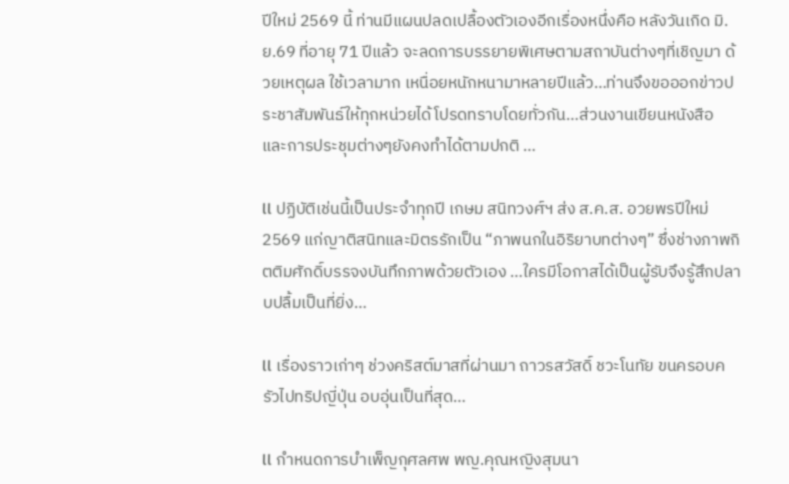ปีใหม่ 2569 นี้ ท่านมีแผนปลดเปลื้องตัวเองอีกเรื่องหนึ่งคือ หลังวันเกิด มิ.ย.69 ที่อายุ 71 ปีแล้ว จะลดการบรรยายพิเศษตามสถาบันต่างๆที่เชิญมา ด้วยเหตุผล ใช้เวลามาก เหนื่อยหนักหนามาหลายปีแล้ว…ท่านจึงขอออกข่าวประชาสัมพันธ์ให้ทุกหน่วยได้โปรดทราบโดยทั่วกัน…ส่วนงานเขียนหนังสือ และการประชุมต่างๆยังคงทำได้ตามปกติ …

ll ปฏิบัติเช่นนี้เป็นประจำทุกปี เกษม สนิทวงศ์ฯ ส่ง ส.ค.ส. อวยพรปีใหม่2569 แก่ญาติสนิทและมิตรรักเป็น “ภาพนกในอิริยาบทต่างๆ” ซึ่งช่างภาพกิตติมศักดิ์บรรจงบันทึกภาพด้วยตัวเอง …ใครมีโอกาสได้เป็นผู้รับจึงรู้สึกปลาบปลื้มเป็นที่ยิ่ง…

ll เรื่องราวเก่าๆ ช่วงคริสต์มาสที่ผ่านมา ถาวรสวัสดิ์ ชวะโนทัย ขนครอบครัวไปทริปญี่ปุ่น อบอุ่นเป็นที่สุด…

ll กำหนดการบำเพ็ญกุศลศพ พญ.คุณหญิงสุมนา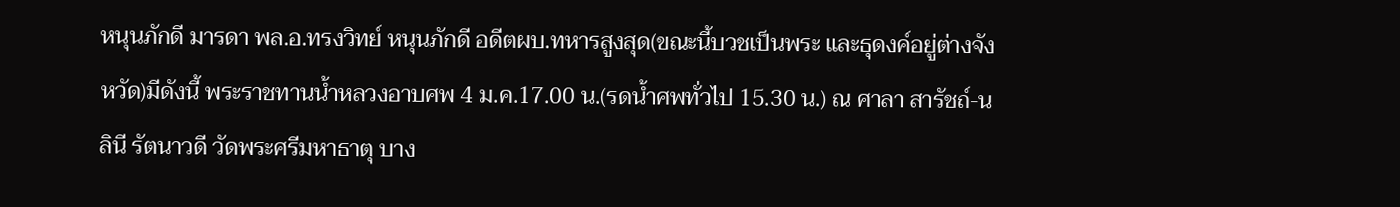หนุนภักดี มารดา พล.อ.ทรงวิทย์ หนุนภักดี อดีตผบ.ทหารสูงสุด(ขณะนี้บวชเป็นพระ และธุดงค์อยู่ต่างจังหวัด)มีดังนี้ พระราชทานน้ำหลวงอาบศพ 4 ม.ค.17.00 น.(รดน้ำศพทั่วไป 15.30 น.) ณ ศาลา สารัชถ์-นลินี รัตนาวดี วัดพระศรีมหาธาตุ บาง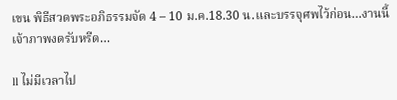เขน พิธีสวดพระอภิธรรมจัด 4 – 10 ม.ค.18.30 น.และบรรจุศพไว้ก่อน…งานนี้เจ้าภาพงดรับหรีด…

ll ไม่มีเวลาไป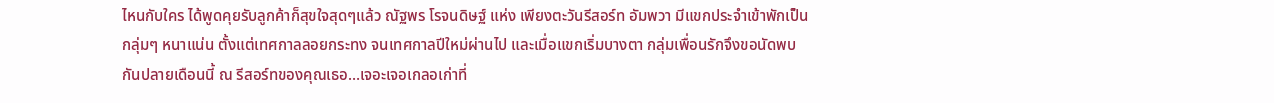ไหนกับใคร ได้พูดคุยรับลูกค้าก็สุขใจสุดๆแล้ว ณัฐพร โรจนดิษฐ์ แห่ง เพียงตะวันรีสอร์ท อัมพวา มีแขกประจำเข้าพักเป็นกลุ่มๆ หนาแน่น ตั้งแต่เทศกาลลอยกระทง จนเทศกาลปีใหม่ผ่านไป และเมื่อแขกเริ่มบางตา กลุ่มเพื่อนรักจึงขอนัดพบกันปลายเดือนนี้ ณ รีสอร์ทของคุณเธอ…เจอะเจอเกลอเก่าที่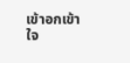เข้าอกเข้าใจ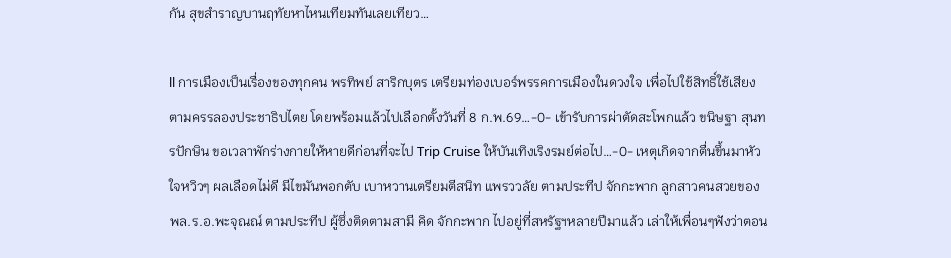กัน สุขสำราญบานฤทัยหาไหนเทียมทันเลยเทียว…

ll การเมืองเป็นเรื่องของทุกคน พรทิพย์ สาริกบุตร เตรียมท่องเบอร์พรรคการเมืองในดวงใจ เพื่อไปใช้สิทธิ์ใช้เสียง ตามครรลองประชาธิปไตย โดยพร้อมแล้วไปเลือกตั้งวันที่ 8 ก.พ.69…-0- เข้ารับการผ่าตัดสะโพกแล้ว ขนิษฐา สุนทรปักษิน ขอเวลาพักร่างกายให้หายดีก่อนที่จะไป Trip Cruise ให้บันเทิงเริงรมย์ต่อไป…-0- เหตุเกิดจากตื่นขึ้นมาหัวใจหวิวๆ ผลเลือดไม่ดี มีไขมันพอกตับ เบาหวานเตรียมตีสนิท แพรววลัย ตามประทีป จักกะพาก ลูกสาวคนสวยของ พล.ร.อ.พะจุณณ์ ตามประทีป ผู้ซึ่งติดตามสามี คิด จักกะพาก ไปอยู่ที่สหรัฐฯหลายปีมาแล้ว เล่าให้เพื่อนๆฟังว่าตอน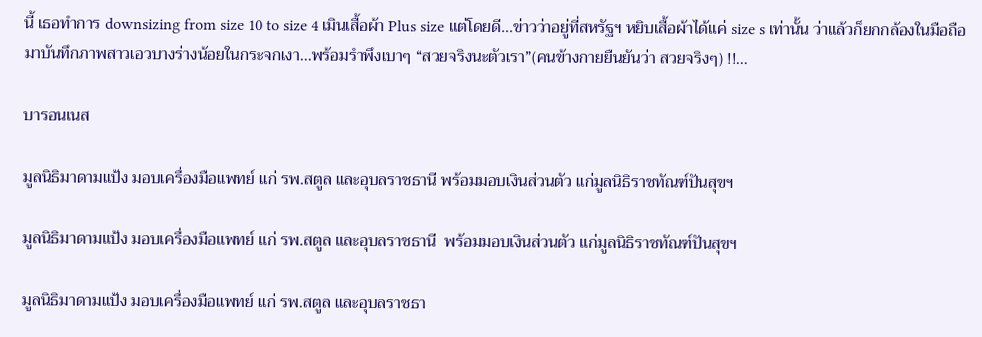นี้ เธอทำการ downsizing from size 10 to size 4 เมินเสื้อผ้า Plus size แต่โดยดี…ข่าวว่าอยู่ที่สหรัฐฯ หยิบเสื้อผ้าได้แค่ size s เท่านั้น ว่าแล้วก็ยกกล้องในมือถือ มาบันทึกภาพสาวเอวบางร่างน้อยในกระจกเงา…พร้อมรำพึงเบาๆ “สวยจริงนะตัวเรา”(คนข้างกายยืนยันว่า สวยจริงๆ) !!…

บารอนเนส

มูลนิธิมาดามแป้ง มอบเครื่องมือแพทย์ แก่ รพ.สตูล และอุบลราชธานี พร้อมมอบเงินส่วนตัว แก่มูลนิธิราชทัณฑ์ปันสุขฯ

มูลนิธิมาดามแป้ง มอบเครื่องมือแพทย์ แก่ รพ.สตูล และอุบลราชธานี  พร้อมมอบเงินส่วนตัว แก่มูลนิธิราชทัณฑ์ปันสุขฯ

มูลนิธิมาดามแป้ง มอบเครื่องมือแพทย์ แก่ รพ.สตูล และอุบลราชธา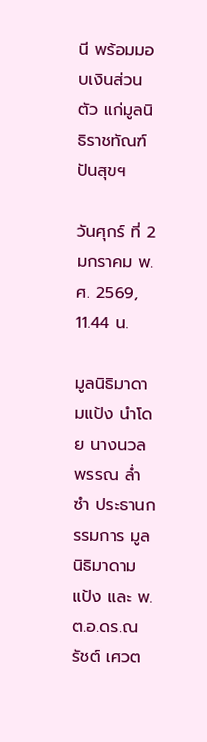นี พร้อมมอบเงินส่วนตัว แก่มูลนิธิราชทัณฑ์ปันสุขฯ

วันศุกร์ ที่ 2 มกราคม พ.ศ. 2569, 11.44 น.

มูลนิธิมาดามแป้ง นำโดย นางนวลพรรณ ล่ำซำ ประธานกรรมการ มูลนิธิมาดามแป้ง และ พ.ต.อ.ดร.ณรัชต์ เศวต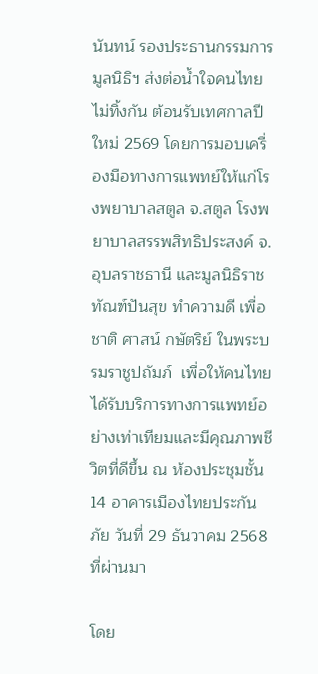นันทน์ รองประธานกรรมการมูลนิธิฯ ส่งต่อน้ำใจคนไทยไม่ทิ้งกัน ต้อนรับเทศกาลปีใหม่ 2569 โดยการมอบเครื่องมือทางการแพทย์ให้แก่โรงพยาบาลสตูล จ.สตูล โรงพยาบาลสรรพสิทธิประสงค์ จ.อุบลราชธานี และมูลนิธิราชทัณฑ์ปันสุข ทำความดี เพื่อชาติ ศาสน์ กษัตริย์ ในพระบรมราชูปถัมภ์  เพื่อให้คนไทยได้รับบริการทางการแพทย์อย่างเท่าเทียมและมีคุณภาพชีวิตที่ดีขึ้น ณ ห้องประชุมชั้น 14 อาคารเมืองไทยประกันภัย วันที่ 29 ธันวาคม 2568 ที่ผ่านมา

โดย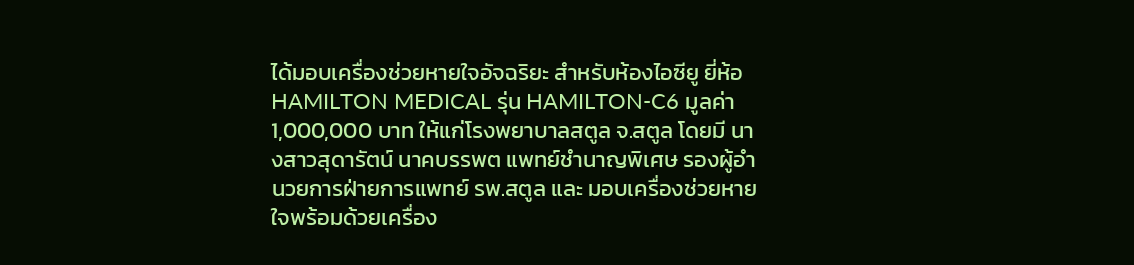ได้มอบเครื่องช่วยหายใจอัจฉริยะ สำหรับห้องไอซียู ยี่ห้อ HAMILTON MEDICAL รุ่น HAMILTON-C6 มูลค่า 1,000,000 บาท ให้แก่โรงพยาบาลสตูล จ.สตูล โดยมี นางสาวสุดารัตน์ นาคบรรพต แพทย์ชำนาญพิเศษ รองผู้อำนวยการฝ่ายการแพทย์ รพ.สตูล และ มอบเครื่องช่วยหายใจพร้อมด้วยเครื่อง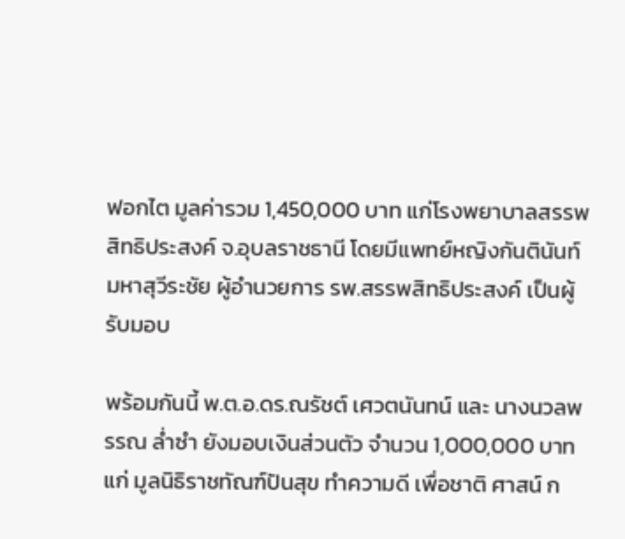ฟอกไต มูลค่ารวม 1,450,000 บาท แก่โรงพยาบาลสรรพสิทธิประสงค์ จ.อุบลราชธานี โดยมีแพทย์หญิงกันตินันท์ มหาสุวีระชัย ผู้อำนวยการ รพ.สรรพสิทธิประสงค์ เป็นผู้รับมอบ

พร้อมกันนี้ พ.ต.อ.ดร.ณรัชต์ เศวตนันทน์ และ นางนวลพรรณ ล่ำซำ ยังมอบเงินส่วนตัว จำนวน 1,000,000 บาท แก่ มูลนิธิราชทัณฑ์ปันสุข ทำความดี เพื่อชาติ ศาสน์ ก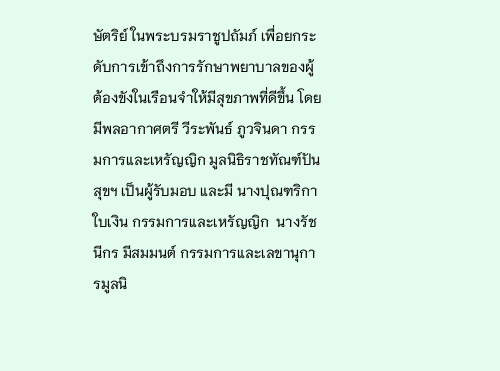ษัตริย์ ในพระบรมราชูปถัมภ์ เพื่อยกระดับการเข้าถึงการรักษาพยาบาลของผู้ต้องขังในเรือนจำให้มีสุขภาพที่ดีขึ้น โดยมีพลอากาศตรี วีระพันธ์ ภูวจินดา กรรมการและเหรัญญิก มูลนิธิราชทัณฑ์ปันสุขฯ เป็นผู้รับมอบ และมี นางปุณฑริกา ใบเงิน กรรมการและเหรัญญิก  นางรัชนีกร มีสมมนต์ กรรมการและเลขานุการมูลนิ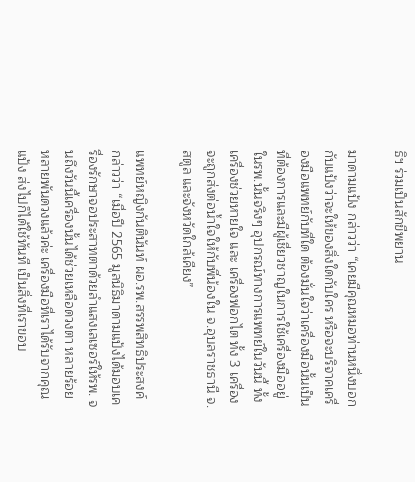ธิฯ ร่วมเป็นสักขีพยาน

มาดามแป้ง กล่าวว่า “เคยมีคุณหมอท่านหนึ่งบอกกับแป้งว่าจะให้ของสิ่งใดกับใคร หรือจะบริจาคเครื่องมือแพทย์กับที่ใด ต้องมั่นใจว่าเครื่องมือนั้นเป็นที่ต้องการและมีผู้เชี่ยวชาญในการใช้เครื่องมืออยู่ในรพ.นั้นจริงๆ อุปกรณ์ทางการแพทย์ในวันนี้ ทั้งเครื่องช่วยหายใจ และ เครื่องฟอกไต ทั้ง 3 เครื่องจะถูกส่งต่อน้ำใจให้กับพี่น้องใน จ.อุบลราชธานี จ.สตูล และจังหวัดใกล้เคียง”

แพทย์หญิงกันตินันท์ ผอ.รพ.สรรพสิทธิประสงค์ กล่าวว่า “เมื่อปี 2565 มูลนิธิมาดามแป้งได้มอบเครื่องรักษาจอประสาทตาด้วยลำแสงเลเซอร์ให้รพ. จนถึงวันนี้เครื่องนั้นได้ช่วยเหลือดวงตา หลายร้อย หลายพันดวงแล้วค่ะ เครื่องมือที่เราได้รับจากคุณแป้ง ส่งไปก็ได้ใช้ทันที เป็นสิ่งที่เราขอบ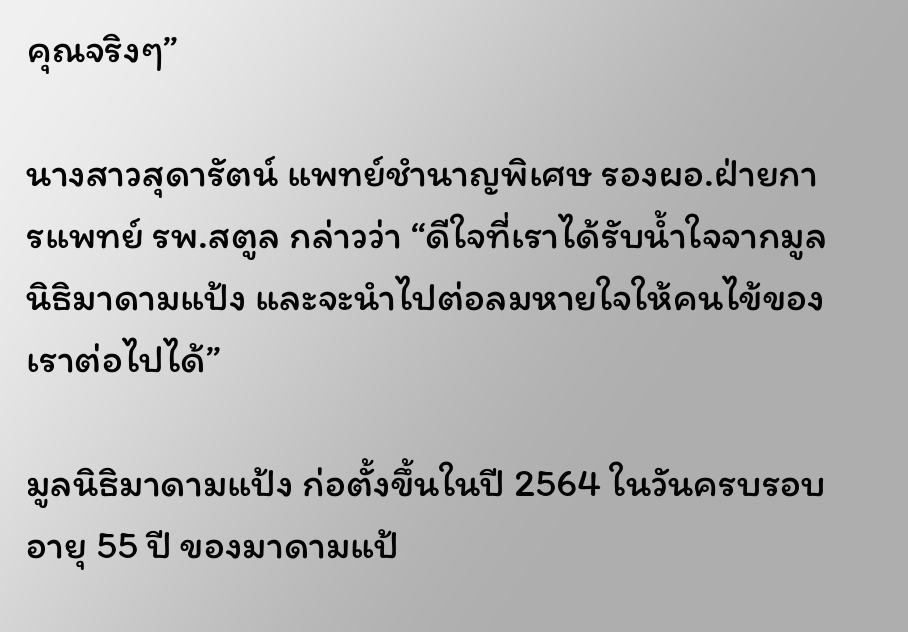คุณจริงๆ”

นางสาวสุดารัตน์ แพทย์ชำนาญพิเศษ รองผอ.ฝ่ายการแพทย์ รพ.สตูล กล่าวว่า “ดีใจที่เราได้รับน้ำใจจากมูลนิธิมาดามแป้ง และจะนำไปต่อลมหายใจให้คนไข้ของเราต่อไปได้”

มูลนิธิมาดามแป้ง ก่อตั้งขึ้นในปี 2564 ในวันครบรอบอายุ 55 ปี ของมาดามแป้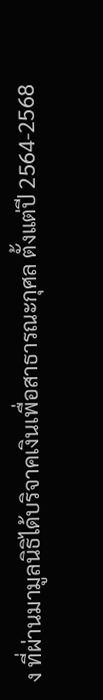ง ที่ผ่านมามูลนิธิได้บริจาคเงินเพื่อสาธารณะกุศล ตั้งแต่ปี 2564-2568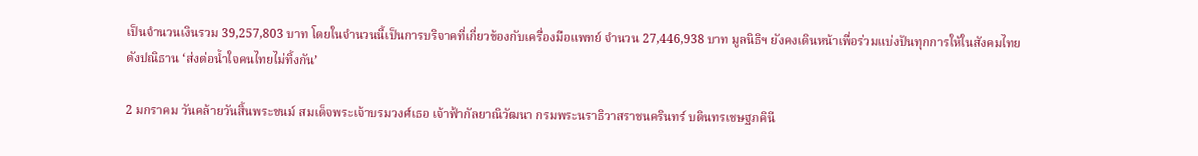เป็นจำนวนเงินรวม 39,257,803 บาท โดยในจำนวนนี้เป็นการบริจาคที่เกี่ยวข้องกับเครื่องมือแพทย์ จำนวน 27,446,938 บาท มูลนิธิฯ ยังคงเดินหน้าเพื่อร่วมแบ่งปันทุกการให้ในสังคมไทย ดังปณิธาน ‘ส่งต่อน้ำใจคนไทยไม่ทิ้งกัน’

2 มกราคม วันคล้ายวันสิ้นพระชนม์ สมเด็จพระเจ้าบรมวงศ์เธอ เจ้าฟ้ากัลยาณิวัฒนา กรมพระนราธิวาสราชนครินทร์ บดินทรเชษฐภคินี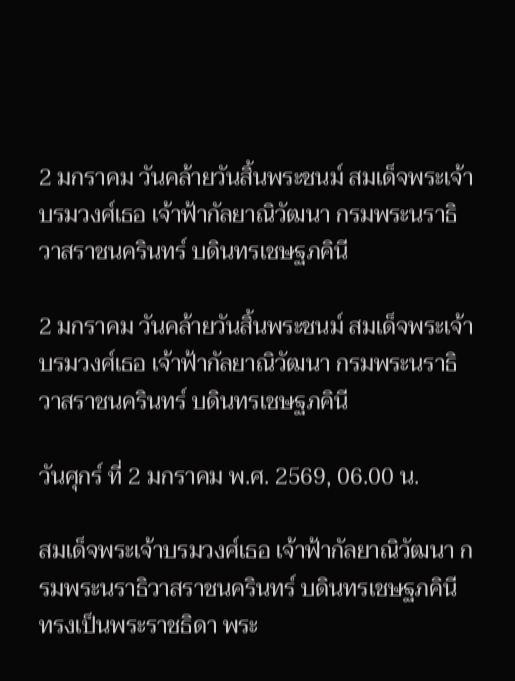2 มกราคม วันคล้ายวันสิ้นพระชนม์ สมเด็จพระเจ้าบรมวงศ์เธอ เจ้าฟ้ากัลยาณิวัฒนา กรมพระนราธิวาสราชนครินทร์ บดินทรเชษฐภคินี

2 มกราคม วันคล้ายวันสิ้นพระชนม์ สมเด็จพระเจ้าบรมวงศ์เธอ เจ้าฟ้ากัลยาณิวัฒนา กรมพระนราธิวาสราชนครินทร์ บดินทรเชษฐภคินี

วันศุกร์ ที่ 2 มกราคม พ.ศ. 2569, 06.00 น.

สมเด็จพระเจ้าบรมวงศ์เธอ เจ้าฟ้ากัลยาณิวัฒนา กรมพระนราธิวาสราชนครินทร์ บดินทรเชษฐภคินี   ทรงเป็นพระราชธิดา พระ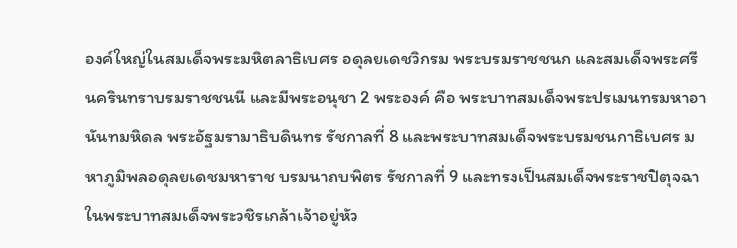องค์ใหญ่ในสมเด็จพระมหิตลาธิเบศร อดุลยเดชวิกรม พระบรมราชชนก และสมเด็จพระศรีนครินทราบรมราชชนนี และมีพระอนุชา 2 พระองค์ คือ พระบาทสมเด็จพระปรเมนทรมหาอานันทมหิดล พระอัฐมรามาธิบดินทร รัชกาลที่ 8 และพระบาทสมเด็จพระบรมชนกาธิเบศร มหาภูมิพลอดุลยเดชมหาราช บรมนาถบพิตร รัชกาลที่ 9 และทรงเป็นสมเด็จพระราชปิตุจฉาในพระบาทสมเด็จพระวชิรเกล้าเจ้าอยู่หัว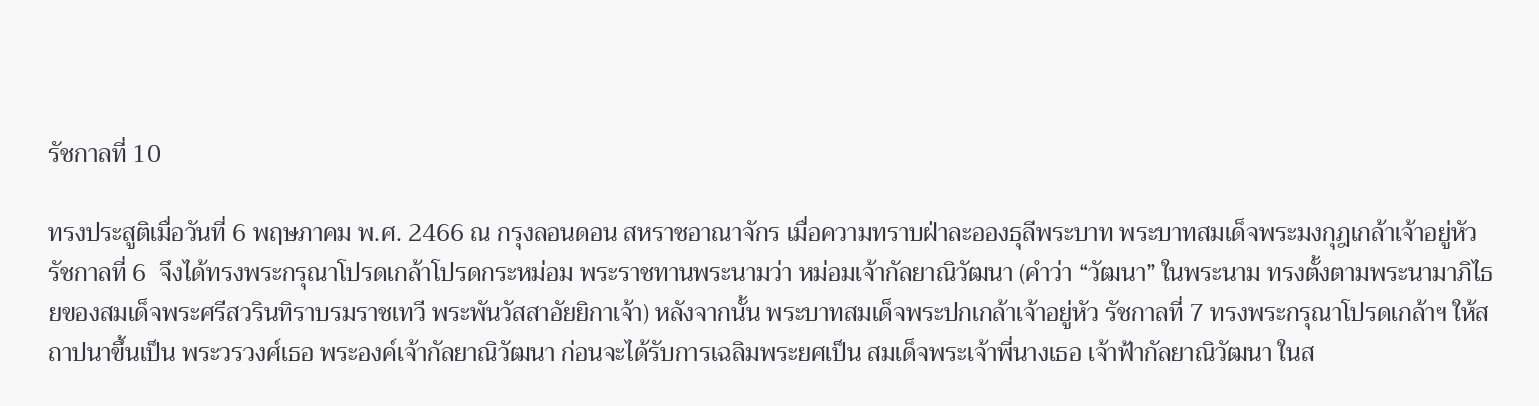รัชกาลที่ 10

ทรงประสูติเมื่อวันที่ 6 พฤษภาคม พ.ศ. 2466 ณ กรุงลอนดอน สหราชอาณาจักร เมื่อความทราบฝ่าละอองธุลีพระบาท พระบาทสมเด็จพระมงกุฎเกล้าเจ้าอยู่หัว รัชกาลที่ 6  จึงได้ทรงพระกรุณาโปรดเกล้าโปรดกระหม่อม พระราชทานพระนามว่า หม่อมเจ้ากัลยาณิวัฒนา (คำว่า “วัฒนา” ในพระนาม ทรงตั้งตามพระนามาภิไธยของสมเด็จพระศรีสวรินทิราบรมราชเทวี พระพันวัสสาอัยยิกาเจ้า) หลังจากนั้น พระบาทสมเด็จพระปกเกล้าเจ้าอยู่หัว รัชกาลที่ 7 ทรงพระกรุณาโปรดเกล้าฯ ให้สถาปนาขึ้นเป็น พระวรวงศ์เธอ พระองค์เจ้ากัลยาณิวัฒนา ก่อนจะได้รับการเฉลิมพระยศเป็น สมเด็จพระเจ้าพี่นางเธอ เจ้าฟ้ากัลยาณิวัฒนา ในส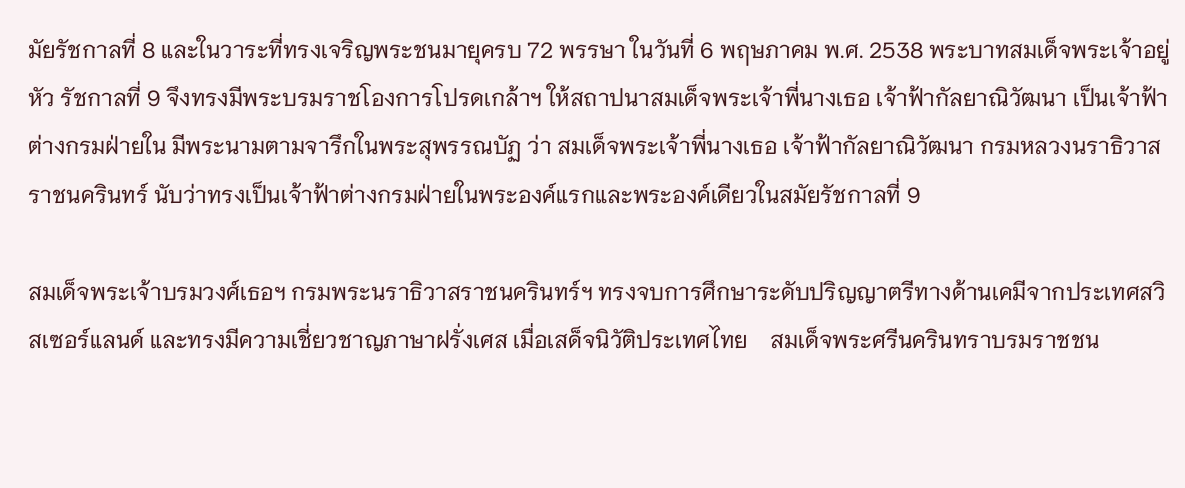มัยรัชกาลที่ 8 และในวาระที่ทรงเจริญพระชนมายุครบ 72 พรรษา ในวันที่ 6 พฤษภาคม พ.ศ. 2538 พระบาทสมเด็จพระเจ้าอยู่หัว รัชกาลที่ 9 จึงทรงมีพระบรมราชโองการโปรดเกล้าฯ ให้สถาปนาสมเด็จพระเจ้าพี่นางเธอ เจ้าฟ้ากัลยาณิวัฒนา เป็นเจ้าฟ้าต่างกรมฝ่ายใน มีพระนามตามจารึกในพระสุพรรณบัฏ ว่า สมเด็จพระเจ้าพี่นางเธอ เจ้าฟ้ากัลยาณิวัฒนา กรมหลวงนราธิวาสราชนครินทร์ นับว่าทรงเป็นเจ้าฟ้าต่างกรมฝ่ายในพระองค์แรกและพระองค์เดียวในสมัยรัชกาลที่ 9

สมเด็จพระเจ้าบรมวงศ์เธอฯ กรมพระนราธิวาสราชนครินทร์ฯ ทรงจบการศึกษาระดับปริญญาตรีทางด้านเคมีจากประเทศสวิสเซอร์แลนด์ และทรงมีความเชี่ยวชาญภาษาฝรั่งเศส เมื่อเสด็จนิวัติประเทศไทย    สมเด็จพระศรีนครินทราบรมราชชน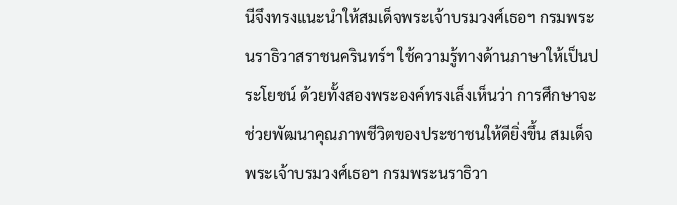นีจึงทรงแนะนำให้สมเด็จพระเจ้าบรมวงศ์เธอฯ กรมพระนราธิวาสราชนครินทร์ฯ ใช้ความรู้ทางด้านภาษาให้เป็นประโยชน์ ด้วยทั้งสองพระองค์ทรงเล็งเห็นว่า การศึกษาจะช่วยพัฒนาคุณภาพชีวิตของประชาชนให้ดียิ่งขึ้น สมเด็จพระเจ้าบรมวงศ์เธอฯ กรมพระนราธิวา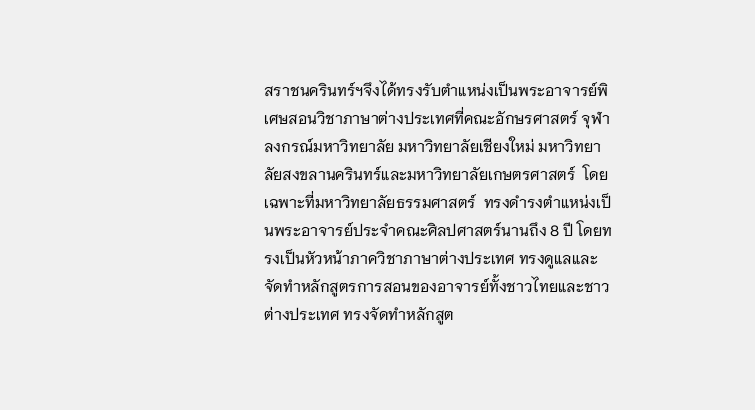สราชนครินทร์ฯจึงได้ทรงรับตำแหน่งเป็นพระอาจารย์พิเศษสอนวิชาภาษาต่างประเทศที่คณะอักษรศาสตร์ จุฬาลงกรณ์มหาวิทยาลัย มหาวิทยาลัยเชียงใหม่ มหาวิทยาลัยสงขลานครินทร์และมหาวิทยาลัยเกษตรศาสตร์  โดยเฉพาะที่มหาวิทยาลัยธรรมศาสตร์  ทรงดำรงตำแหน่งเป็นพระอาจารย์ประจำคณะศิลปศาสตร์นานถึง 8 ปี โดยทรงเป็นหัวหน้าภาควิชาภาษาต่างประเทศ ทรงดูแลและจัดทำหลักสูตรการสอนของอาจารย์ทั้งชาวไทยและชาวต่างประเทศ ทรงจัดทำหลักสูต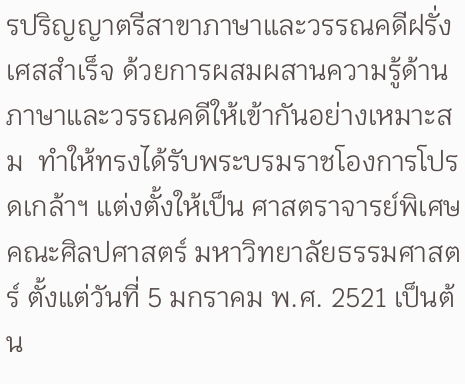รปริญญาตรีสาขาภาษาและวรรณคดีฝรั่งเศสสำเร็จ ด้วยการผสมผสานความรู้ด้านภาษาและวรรณคดีให้เข้ากันอย่างเหมาะสม  ทำให้ทรงได้รับพระบรมราชโองการโปรดเกล้าฯ แต่งตั้งให้เป็น ศาสตราจารย์พิเศษ คณะศิลปศาสตร์ มหาวิทยาลัยธรรมศาสตร์ ตั้งแต่วันที่ 5 มกราคม พ.ศ. 2521 เป็นต้น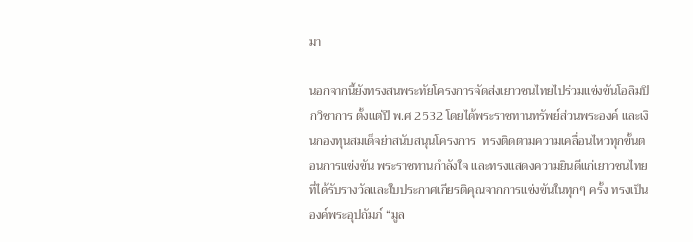มา

นอกจากนี้ยังทรงสนพระทัยโครงการจัดส่งเยาวชนไทยไปร่วมแข่งขันโอลิมปิกวิชาการ ตั้งแต่ปี พ.ศ 2532 โดยได้พระราชทานทรัพย์ส่วนพระองค์ และเงินกองทุนสมเด็จย่าสนับสนุนโครงการ  ทรงติดตามความเคลื่อนไหวทุกขั้นตอนการแข่งขัน พระราชทานกำลังใจ และทรงแสดงความยินดีแก่เยาวชนไทยที่ได้รับรางวัลและใบประกาศเกียรติคุณจากการแข่งขันในทุกๆ ครั้ง ทรงเป็นองค์พระอุปถัมภ์ “มูล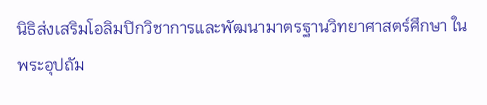นิธิส่งเสริมโอลิมปิกวิชาการและพัฒนามาตรฐานวิทยาศาสตร์ศึกษา ในพระอุปถัม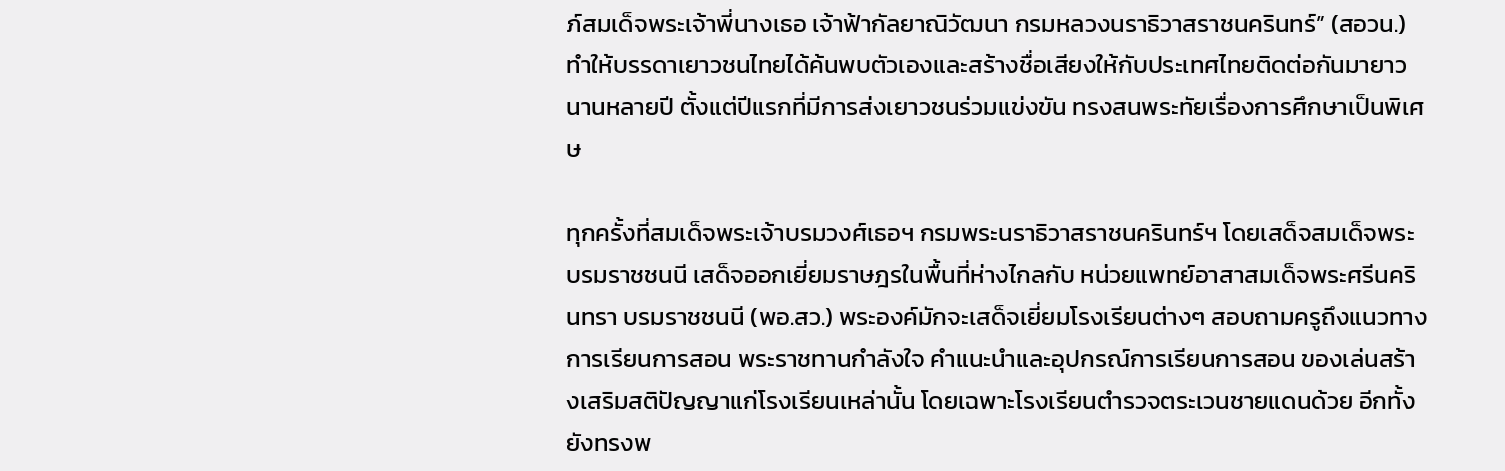ภ์สมเด็จพระเจ้าพี่นางเธอ เจ้าฟ้ากัลยาณิวัฒนา กรมหลวงนราธิวาสราชนครินทร์” (สอวน.) ทำให้บรรดาเยาวชนไทยได้ค้นพบตัวเองและสร้างชื่อเสียงให้กับประเทศไทยติดต่อกันมายาวนานหลายปี ตั้งแต่ปีแรกที่มีการส่งเยาวชนร่วมแข่งขัน ทรงสนพระทัยเรื่องการศึกษาเป็นพิเศษ

ทุกครั้งที่สมเด็จพระเจ้าบรมวงศ์เธอฯ กรมพระนราธิวาสราชนครินทร์ฯ โดยเสด็จสมเด็จพระบรมราชชนนี เสด็จออกเยี่ยมราษฎรในพื้นที่ห่างไกลกับ หน่วยแพทย์อาสาสมเด็จพระศรีนครินทรา บรมราชชนนี (พอ.สว.) พระองค์มักจะเสด็จเยี่ยมโรงเรียนต่างๆ สอบถามครูถึงแนวทางการเรียนการสอน พระราชทานกำลังใจ คำแนะนำและอุปกรณ์การเรียนการสอน ของเล่นสร้างเสริมสติปัญญาแก่โรงเรียนเหล่านั้น โดยเฉพาะโรงเรียนตำรวจตระเวนชายแดนด้วย อีกทั้งยังทรงพ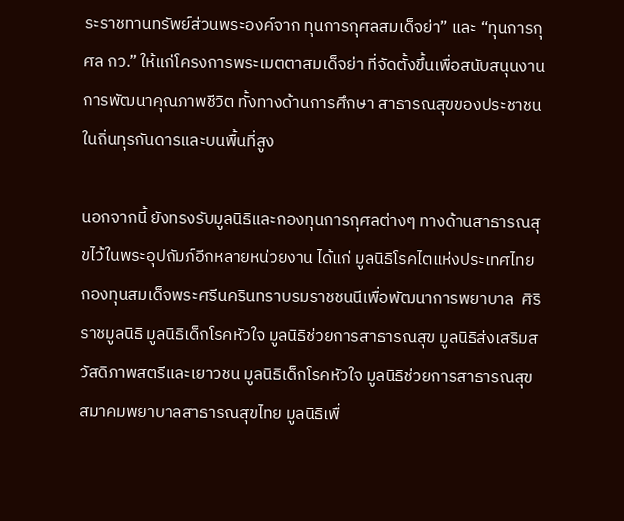ระราชทานทรัพย์ส่วนพระองค์จาก ทุนการกุศลสมเด็จย่า” และ “ทุนการกุศล กว.” ให้แก่โครงการพระเมตตาสมเด็จย่า ที่จัดตั้งขึ้นเพื่อสนับสนุนงานการพัฒนาคุณภาพชีวิต ทั้งทางด้านการศึกษา สาธารณสุขของประชาชนในถิ่นทุรกันดารและบนพื้นที่สูง

นอกจากนี้ ยังทรงรับมูลนิธิและกองทุนการกุศลต่างๆ ทางด้านสาธารณสุขไว้ในพระอุปถัมภ์อีกหลายหน่วยงาน ได้แก่ มูลนิธิโรคไตแห่งประเทศไทย กองทุนสมเด็จพระศรีนครินทราบรมราชชนนีเพื่อพัฒนาการพยาบาล  ศิริราชมูลนิธิ มูลนิธิเด็กโรคหัวใจ มูลนิธิช่วยการสาธารณสุข มูลนิธิส่งเสริมสวัสดิภาพสตรีและเยาวชน มูลนิธิเด็กโรคหัวใจ มูลนิธิช่วยการสาธารณสุข สมาคมพยาบาลสาธารณสุขไทย มูลนิธิเพื่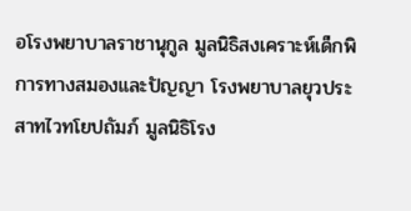อโรงพยาบาลราชานุกูล มูลนิธิสงเคราะห์เด็กพิการทางสมองและปัญญา โรงพยาบาลยุวประสาทไวทโยปถัมภ์ มูลนิธิโรง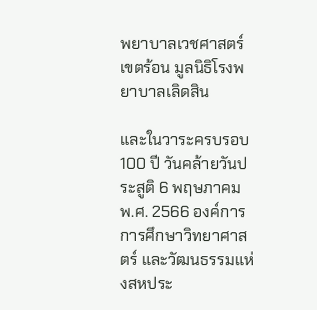พยาบาลเวชศาสตร์เขตร้อน มูลนิธิโรงพยาบาลเลิดสิน

และในวาระครบรอบ 100 ปี วันคล้ายวันประสูติ 6 พฤษภาคม พ.ศ. 2566 องค์การการศึกษาวิทยาศาสตร์ และวัฒนธรรมแห่งสหประ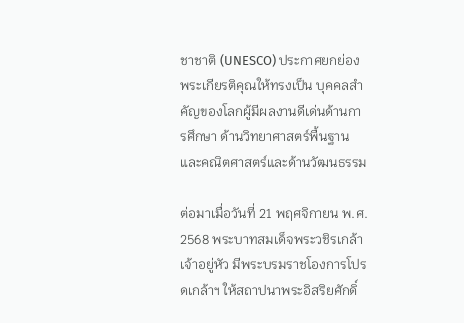ชาชาติ (UNESCO) ประกาศยกย่องพระเกียรติคุณให้ทรงเป็น บุคคลสำคัญของโลกผู้มีผลงานดีเด่นด้านการศึกษา ด้านวิทยาศาสตร์พื้นฐานและคณิตศาสตร์และด้านวัฒนธรรม

ต่อมาเมื่อวันที่ 21 พฤศจิกายน พ.ศ. 2568 พระบาทสมเด็จพระวชิรเกล้าเจ้าอยู่หัว มีพระบรมราชโองการโปรดเกล้าฯ ให้สถาปนาพระอิสริยศักดิ์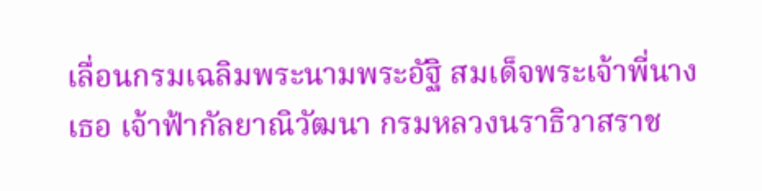เลื่อนกรมเฉลิมพระนามพระอัฐิ สมเด็จพระเจ้าพี่นางเธอ เจ้าฟ้ากัลยาณิวัฒนา กรมหลวงนราธิวาสราช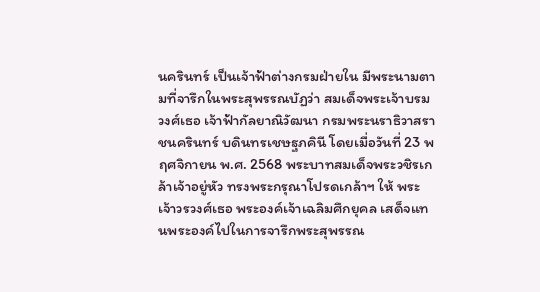นครินทร์ เป็นเจ้าฟ้าต่างกรมฝ่ายใน มีพระนามตามที่จารึกในพระสุพรรณบัฏว่า สมเด็จพระเจ้าบรมวงศ์เธอ เจ้าฟ้ากัลยาณิวัฒนา กรมพระนราธิวาสราชนครินทร์ บดินทรเชษฐภคินี โดยเมื่อวันที่ 23 พฤศจิกายน พ.ศ. 2568 พระบาทสมเด็จพระวชิรเกล้าเจ้าอยู่หัว ทรงพระกรุณาโปรดเกล้าฯ ให้ พระเจ้าวรวงศ์เธอ พระองค์เจ้าเฉลิมศึกยุคล เสด็จแทนพระองค์ไปในการจารึกพระสุพรรณ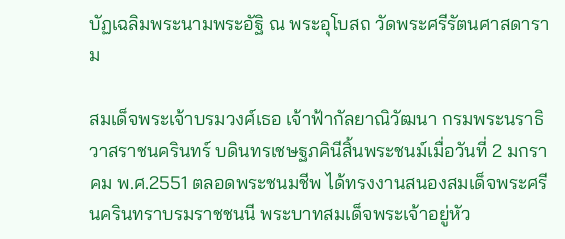บัฏเฉลิมพระนามพระอัฐิ ณ พระอุโบสถ วัดพระศรีรัตนศาสดาราม

สมเด็จพระเจ้าบรมวงศ์เธอ เจ้าฟ้ากัลยาณิวัฒนา กรมพระนราธิวาสราชนครินทร์ บดินทรเชษฐภคินีสิ้นพระชนม์เมื่อวันที่ 2 มกราคม พ.ศ.2551 ตลอดพระชนมชีพ ได้ทรงงานสนองสมเด็จพระศรีนครินทราบรมราชชนนี พระบาทสมเด็จพระเจ้าอยู่หัว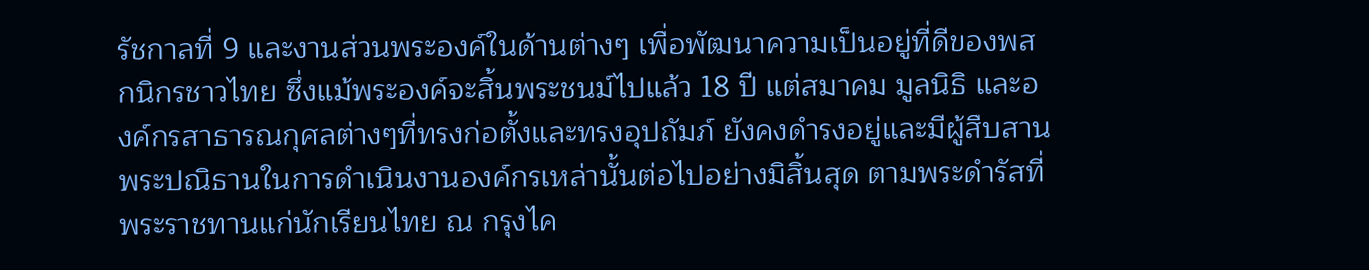รัชกาลที่ 9 และงานส่วนพระองค์ในด้านต่างๆ เพื่อพัฒนาความเป็นอยู่ที่ดีของพสกนิกรชาวไทย ซึ่งแม้พระองค์จะสิ้นพระชนม์ไปแล้ว 18 ปี แต่สมาคม มูลนิธิ และองค์กรสาธารณกุศลต่างๆที่ทรงก่อตั้งและทรงอุปถัมภ์ ยังคงดำรงอยู่และมีผู้สืบสานพระปณิธานในการดำเนินงานองค์กรเหล่านั้นต่อไปอย่างมิสิ้นสุด ตามพระดำรัสที่พระราชทานแก่นักเรียนไทย ณ กรุงไค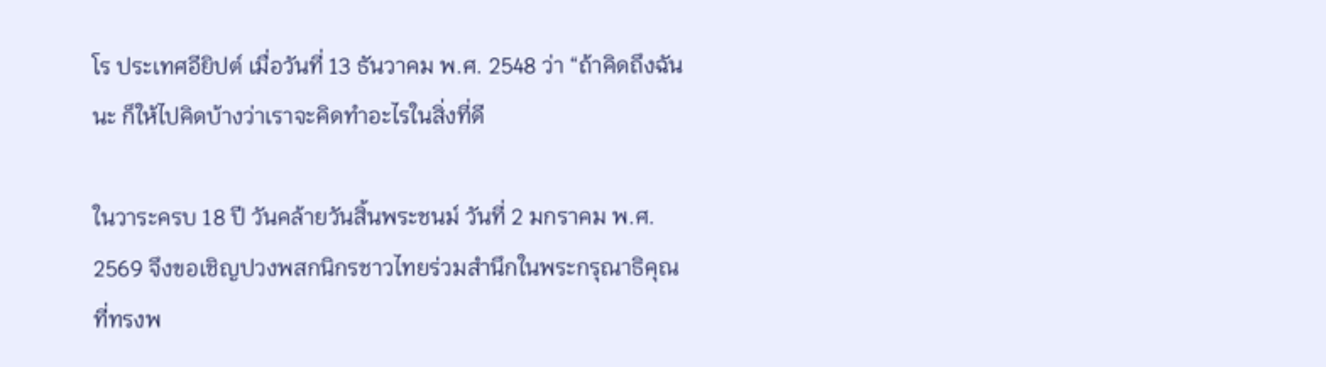โร ประเทศอียิปต์ เมื่อวันที่ 13 ธันวาคม พ.ศ. 2548 ว่า “ถ้าคิดถึงฉันนะ ก็ให้ไปคิดบ้างว่าเราจะคิดทำอะไรในสิ่งที่ดี

ในวาระครบ 18 ปี วันคล้ายวันสิ้นพระชนม์ วันที่ 2 มกราคม พ.ศ. 2569 จึงขอเชิญปวงพสกนิกรชาวไทยร่วมสำนึกในพระกรุณาธิคุณที่ทรงพ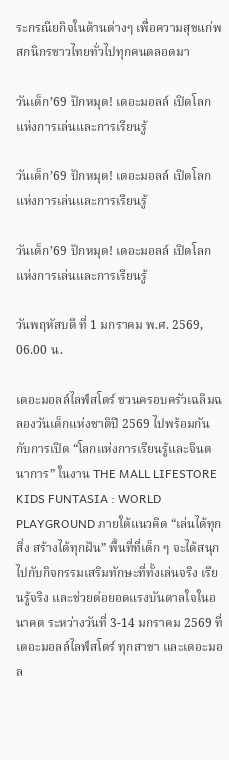ระกรณียกิจในด้านต่างๆ เพื่อความสุขแก่พสกนิกรชาวไทยทั่วไปทุกคนตลอดมา

วันเด็ก’69 ปักหมุด! เดอะมอลล์ เปิดโลกแห่งการเล่นและการเรียนรู้

วันเด็ก’69 ปักหมุด! เดอะมอลล์ เปิดโลกแห่งการเล่นและการเรียนรู้

วันเด็ก’69 ปักหมุด! เดอะมอลล์ เปิดโลกแห่งการเล่นและการเรียนรู้

วันพฤหัสบดี ที่ 1 มกราคม พ.ศ. 2569, 06.00 น.

เดอะมอลล์ไลฟ์สโตร์ ชวนครอบครัวเฉลิมฉลองวันเด็กแห่งชาติปี 2569 ไปพร้อมกันกับการเปิด “โลกแห่งการเรียนรู้และจินตนาการ” ในงาน THE MALL LIFESTORE KIDS FUNTASIA : WORLD PLAYGROUND ภายใต้แนวคิด “เล่นได้ทุกสิ่ง สร้างได้ทุกฝัน” พื้นที่ที่เด็ก ๆ จะได้สนุกไปกับกิจกรรมเสริมทักษะที่ทั้งเล่นจริง เรียนรู้จริง และช่วยต่อยอดแรงบันดาลใจในอนาคต ระหว่างวันที่ 3-14 มกราคม 2569 ที่ เดอะมอลล์ไลฟ์สโตร์ ทุกสาขา และเดอะมอล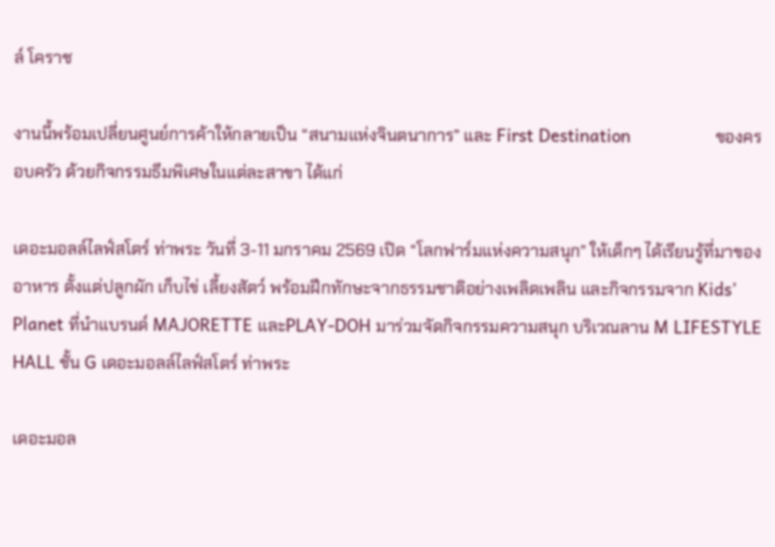ล์ โคราช

งานนี้พร้อมเปลี่ยนศูนย์การค้าให้กลายเป็น “สนามแห่งจินตนาการ” และ First Destination                 ของครอบครัว ด้วยกิจกรรมธีมพิเศษในแต่ละสาขา ได้แก่

เดอะมอลล์ไลฟ์สโตร์ ท่าพระ วันที่ 3-11 มกราคม 2569 เปิด “โลกฟาร์มแห่งความสนุก” ให้เด็กๆ ได้เรียนรู้ที่มาของอาหาร ตั้งแต่ปลูกผัก เก็บไข่ เลี้ยงสัตว์ พร้อมฝึกทักษะจากธรรมชาติอย่างเพลิดเพลิน และกิจกรรมจาก Kids’ Planet ที่นำแบรนด์ MAJORETTE และPLAY-DOH มาร่วมจัดกิจกรรมความสนุก บริเวณลาน M LIFESTYLE HALL ชั้น G เดอะมอลล์ไลฟ์สโตร์ ท่าพระ

เดอะมอล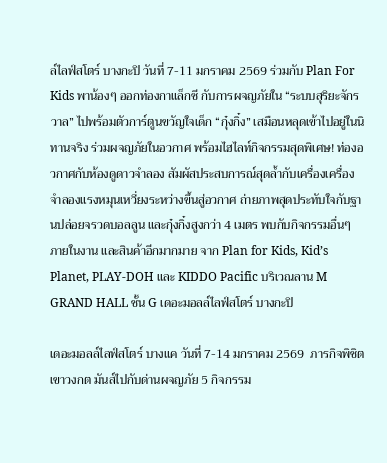ล์ไลฟ์สโตร์ บางกะปิ วันที่ 7-11 มกราคม 2569 ร่วมกับ Plan For Kids พาน้องๆ ออกท่องกาแล็กซี กับการผจญภัยใน “ระบบสุริยะจักรวาล” ไปพร้อมตัวการ์ตูนขวัญใจเด็ก “กุ๋งกิ๋ง” เสมือนหลุดเข้าไปอยู่ในนิทานจริง ร่วมผจญภัยในอวกาศ พร้อมไฮไลท์กิจกรรมสุดพิเศษ! ท่องอวกาศกับห้องดูดาวจำลอง สัมผัสประสบการณ์สุดล้ำกับเครื่องเครื่องจำลองแรงหมุนเหวี่ยงระหว่างขึ้นสู่อวกาศ ถ่ายภาพสุดประทับใจกับฐานปล่อยจรวดบอลลูน และกุ๋งกิ๋งสูงกว่า 4 เมตร พบกับกิจกรรมอื่นๆ ภายในงาน และสินค้าอีกมากมาย จาก Plan for Kids, Kid’s Planet, PLAY-DOH และ KIDDO Pacific บริเวณลาน M GRAND HALL ชั้น G เดอะมอลล์ไลฟ์สโตร์ บางกะปิ

เดอะมอลล์ไลฟ์สโตร์ บางแค วันที่ 7-14 มกราคม 2569  ภารกิจพิชิตเขาวงกต มันส์ไปกับด่านผจญภัย 5 กิจกรรม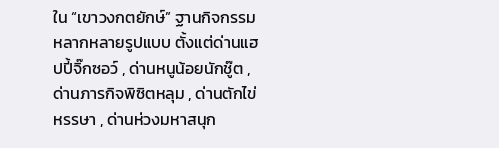ใน “เขาวงกตยักษ์” ฐานกิจกรรมหลากหลายรูปแบบ ตั้งแต่ด่านแฮปปี้จิ๊กซอว์ , ด่านหนูน้อยนักชู๊ต , ด่านภารกิจพิซิตหลุม , ด่านตักไข่หรรษา , ด่านห่วงมหาสนุก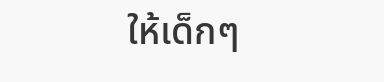ให้เด็กๆ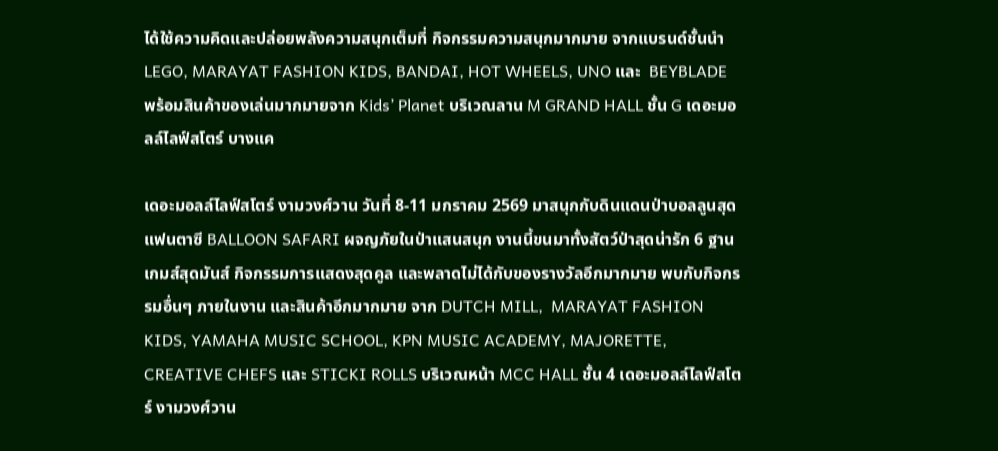ได้ใช้ความคิดและปล่อยพลังความสนุกเต็มที่ กิจกรรมความสนุกมากมาย จากแบรนด์ชั้นนำ LEGO, MARAYAT FASHION KIDS, BANDAI, HOT WHEELS, UNO และ  BEYBLADE  พร้อมสินค้าของเล่นมากมายจาก Kids’ Planet บริเวณลาน M GRAND HALL ชั้น G เดอะมอลล์ไลฟ์สโตร์ บางแค

เดอะมอลล์ไลฟ์สโตร์ งามวงศ์วาน วันที่ 8-11 มกราคม 2569 มาสนุกกับดินแดนป่าบอลลูนสุดแฟนตาซี BALLOON SAFARI ผจญภัยในป่าแสนสนุก งานนี้ขนมาทั้งสัตว์ป่าสุดน่ารัก 6 ฐานเกมส์สุดมันส์ กิจกรรมการแสดงสุดคูล และพลาดไม่ได้กับของรางวัลอีกมากมาย พบกับกิจกรรมอื่นๆ ภายในงาน และสินค้าอีกมากมาย จาก DUTCH MILL,  MARAYAT FASHION KIDS, YAMAHA MUSIC SCHOOL, KPN MUSIC ACADEMY, MAJORETTE, CREATIVE CHEFS และ STICKI ROLLS บริเวณหน้า MCC HALL ชั้น 4 เดอะมอลล์ไลฟ์สโตร์ งามวงศ์วาน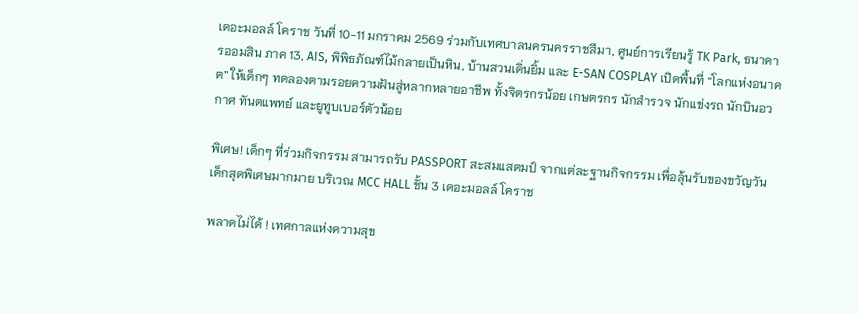เดอะมอลล์ โคราช วันที่ 10-11 มกราคม 2569 ร่วมกับเทศบาลนครนครราชสีมา, ศูนย์การเรียนรู้ TK Park, ธนาคารออมสิน ภาค 13, AIS, พิพิธภัณฑ์ไม้กลายเป็นหิน, บ้านสวนเดิ่นยิ้ม และ E-SAN COSPLAY เปิดพื้นที่ “โลกแห่งอนาคต” ให้เด็กๆ ทดลองตามรอยความฝันสู่หลากหลายอาชีพ ทั้งจิตรกรน้อย เกษตรกร นักสำรวจ นักแข่งรถ นักบินอวกาศ ทันตแพทย์ และยูทูบเบอร์ตัวน้อย

พิเศษ! เด็กๆ ที่ร่วมกิจกรรม สามารถรับ PASSPORT สะสมแสตมป์ จากแต่ละฐานกิจกรรม เพื่อลุ้นรับของขวัญวันเด็กสุดพิเศษมากมาย บริเวณ MCC HALL ชั้น 3 เดอะมอลล์ โคราช

พลาดไม่ได้ ! เทศกาลแห่งความสุข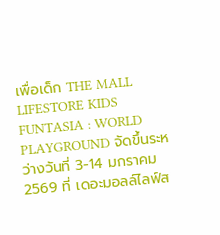เพื่อเด็ก THE MALL LIFESTORE KIDS FUNTASIA : WORLD PLAYGROUND จัดขึ้นระหว่างวันที่ 3-14 มกราคม 2569 ที่ เดอะมอลล์ไลฟ์ส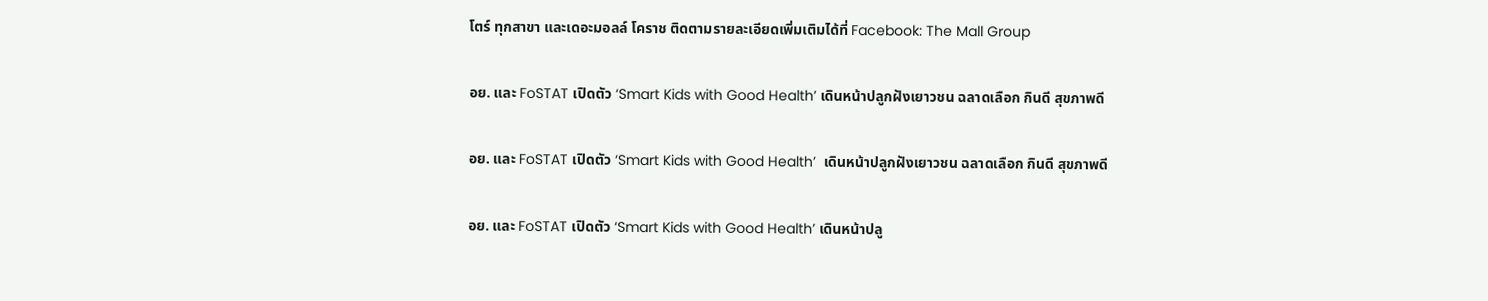โตร์ ทุกสาขา และเดอะมอลล์ โคราช ติดตามรายละเอียดเพิ่มเติมได้ที่ Facebook: The Mall Group

อย. และ FoSTAT เปิดตัว ‘Smart Kids with Good Health’ เดินหน้าปลูกฝังเยาวชน ฉลาดเลือก กินดี สุขภาพดี

อย. และ FoSTAT เปิดตัว ‘Smart Kids with Good Health’  เดินหน้าปลูกฝังเยาวชน ฉลาดเลือก กินดี สุขภาพดี

อย. และ FoSTAT เปิดตัว ‘Smart Kids with Good Health’ เดินหน้าปลู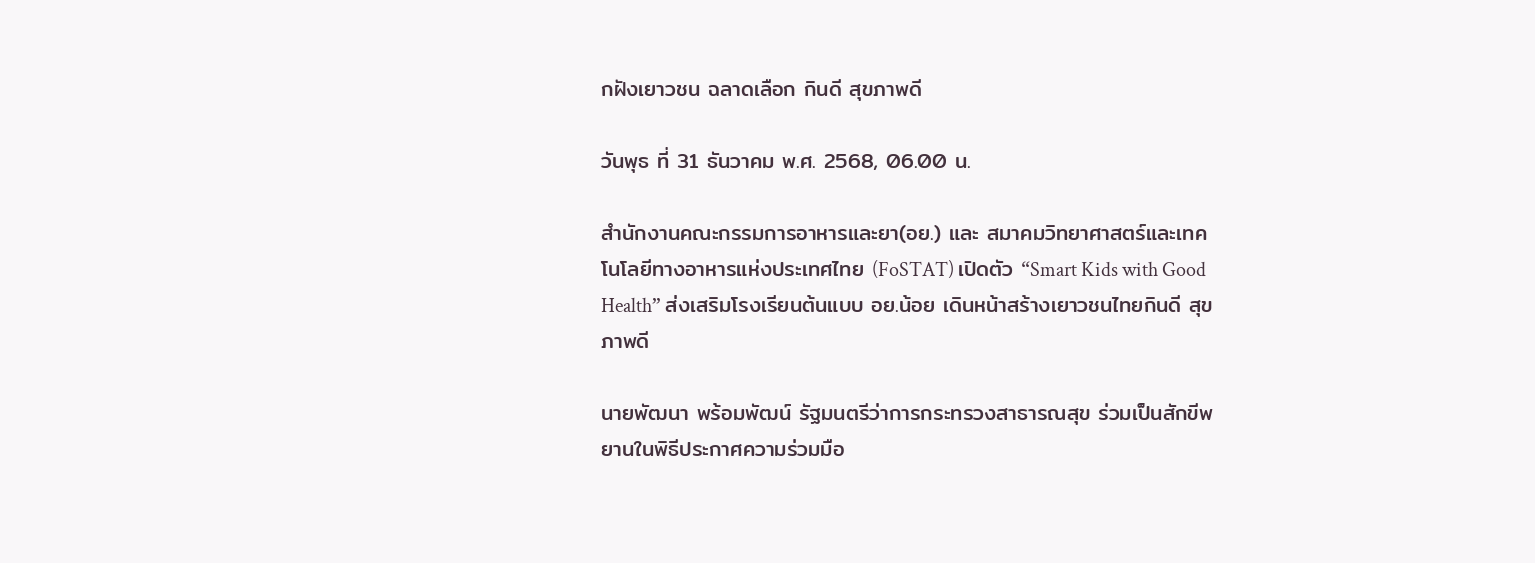กฝังเยาวชน ฉลาดเลือก กินดี สุขภาพดี

วันพุธ ที่ 31 ธันวาคม พ.ศ. 2568, 06.00 น.

สำนักงานคณะกรรมการอาหารและยา(อย.) และ สมาคมวิทยาศาสตร์และเทคโนโลยีทางอาหารแห่งประเทศไทย (FoSTAT) เปิดตัว “Smart Kids with Good Health” ส่งเสริมโรงเรียนต้นแบบ อย.น้อย เดินหน้าสร้างเยาวชนไทยกินดี สุขภาพดี

นายพัฒนา พร้อมพัฒน์ รัฐมนตรีว่าการกระทรวงสาธารณสุข ร่วมเป็นสักขีพยานในพิธีประกาศความร่วมมือ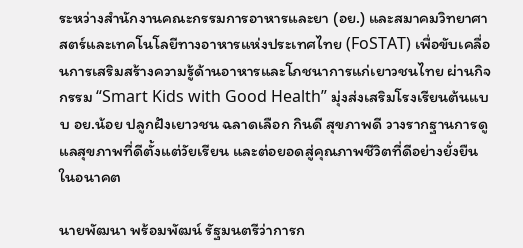ระหว่างสำนักงานคณะกรรมการอาหารและยา (อย.) และสมาคมวิทยาศาสตร์และเทคโนโลยีทางอาหารแห่งประเทศไทย (FoSTAT) เพื่อขับเคลื่อนการเสริมสร้างความรู้ด้านอาหารและโภชนาการแก่เยาวชนไทย ผ่านกิจกรรม “Smart Kids with Good Health” มุ่งส่งเสริมโรงเรียนต้นแบบ อย.น้อย ปลูกฝังเยาวชน ฉลาดเลือก กินดี สุขภาพดี วางรากฐานการดูแลสุขภาพที่ดีตั้งแต่วัยเรียน และต่อยอดสู่คุณภาพชีวิตที่ดีอย่างยั่งยืนในอนาคต

นายพัฒนา พร้อมพัฒน์ รัฐมนตรีว่าการก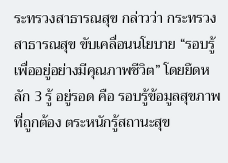ระทรวงสาธารณสุข กล่าวว่า กระทรวงสาธารณสุข ขับเคลื่อนนโยบาย “รอบรู้ เพื่ออยู่อย่างมีคุณภาพชีวิต” โดยยึดหลัก 3 รู้ อยู่รอด คือ รอบรู้ข้อมูลสุขภาพที่ถูกต้อง ตระหนักรู้สถานะสุข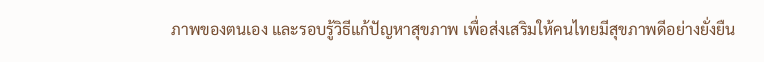ภาพของตนเอง และรอบรู้วิธีแก้ปัญหาสุขภาพ เพื่อส่งเสริมให้คนไทยมีสุขภาพดีอย่างยั่งยืน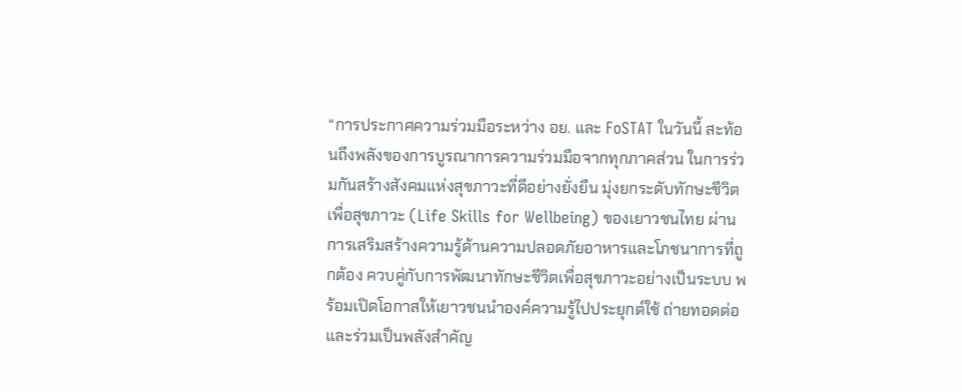“การประกาศความร่วมมือระหว่าง อย. และ FoSTAT ในวันนี้ สะท้อนถึงพลังของการบูรณาการความร่วมมือจากทุกภาคส่วน ในการร่วมกันสร้างสังคมแห่งสุขภาวะที่ดีอย่างยั่งยืน มุ่งยกระดับทักษะชีวิตเพื่อสุขภาวะ (Life Skills for Wellbeing) ของเยาวชนไทย ผ่านการเสริมสร้างความรู้ด้านความปลอดภัยอาหารและโภชนาการที่ถูกต้อง ควบคู่กับการพัฒนาทักษะชีวิตเพื่อสุขภาวะอย่างเป็นระบบ พร้อมเปิดโอกาสให้เยาวชนนำองค์ความรู้ไปประยุกต์ใช้ ถ่ายทอดต่อ และร่วมเป็นพลังสำคัญ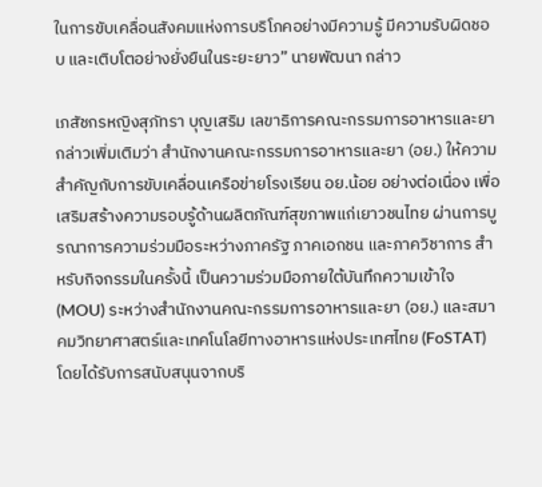ในการขับเคลื่อนสังคมแห่งการบริโภคอย่างมีความรู้ มีความรับผิดชอบ และเติบโตอย่างยั่งยืนในระยะยาว” นายพัฒนา กล่าว

เภสัชกรหญิงสุภัทรา บุญเสริม เลขาธิการคณะกรรมการอาหารและยา กล่าวเพิ่มเติมว่า สำนักงานคณะกรรมการอาหารและยา (อย.) ให้ความสำคัญกับการขับเคลื่อนเครือข่ายโรงเรียน อย.น้อย อย่างต่อเนื่อง เพื่อเสริมสร้างความรอบรู้ด้านผลิตภัณฑ์สุขภาพแก่เยาวชนไทย ผ่านการบูรณาการความร่วมมือระหว่างภาครัฐ ภาคเอกชน และภาควิชาการ สำหรับกิจกรรมในครั้งนี้ เป็นความร่วมมือภายใต้บันทึกความเข้าใจ (MOU) ระหว่างสำนักงานคณะกรรมการอาหารและยา (อย.) และสมาคมวิทยาศาสตร์และเทคโนโลยีทางอาหารแห่งประเทศไทย (FoSTAT) โดยได้รับการสนับสนุนจากบริ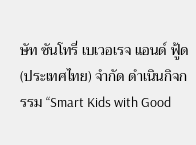ษัท ซันโทรี่ เบเวอเรจ แอนด์ ฟู้ด (ประเทศไทย) จำกัด ดำเนินกิจกรรม “Smart Kids with Good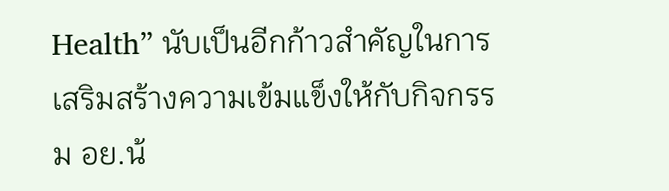Health” นับเป็นอีกก้าวสำคัญในการเสริมสร้างความเข้มแข็งให้กับกิจกรรม อย.น้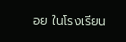อย ในโรงเรียน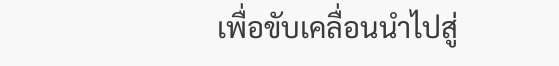เพื่อขับเคลื่อนนำไปสู่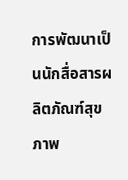การพัฒนาเป็นนักสื่อสารผลิตภัณฑ์สุขภาพ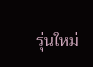รุ่นใหม่